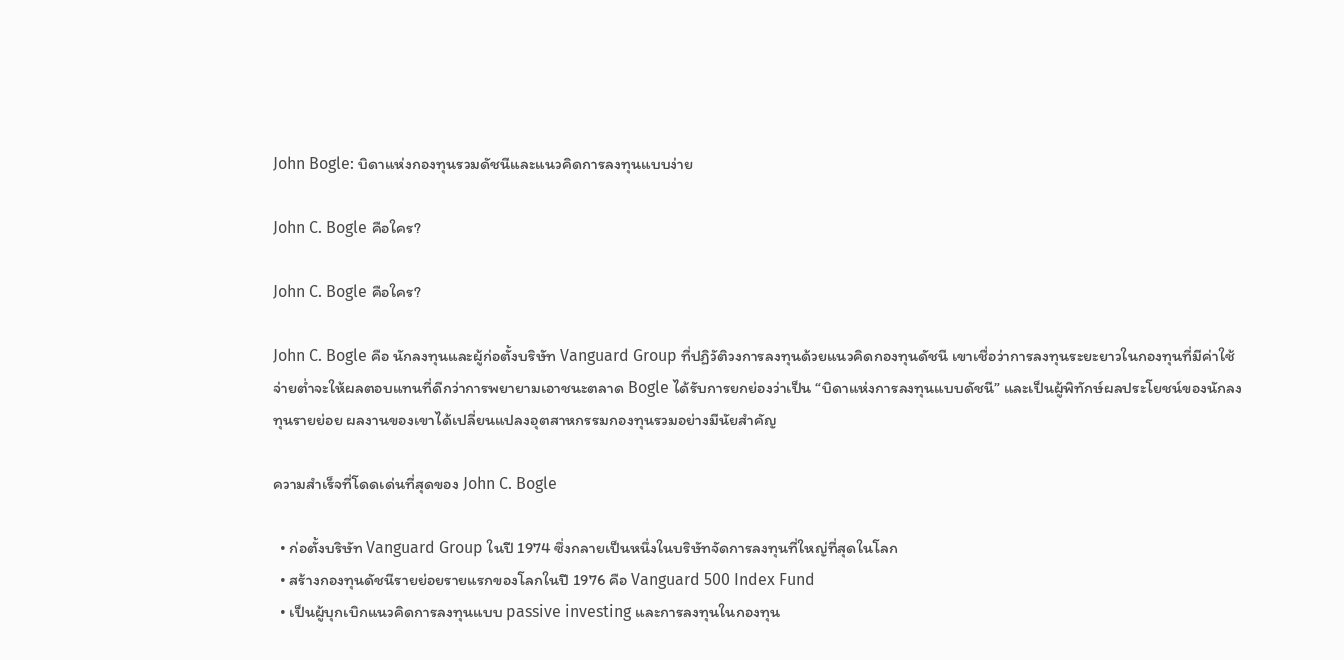John Bogle: บิดาแห่งกองทุนรวมดัชนีและแนวคิดการลงทุนแบบง่าย

John C. Bogle คือใคร?

John C. Bogle คือใคร?

John C. Bogle คือ นักลงทุนและผู้ก่อตั้งบริษัท Vanguard Group ที่ปฏิวัติวงการลงทุนด้วยแนวคิดกองทุนดัชนี เขาเชื่อว่าการลงทุนระยะยาวในกองทุนที่มีค่าใช้จ่ายต่ำจะให้ผลตอบแทนที่ดีกว่าการพยายามเอาชนะตลาด Bogle ได้รับการยกย่องว่าเป็น “บิดาแห่งการลงทุนแบบดัชนี” และเป็นผู้พิทักษ์ผลประโยชน์ของนักลงทุนรายย่อย ผลงานของเขาได้เปลี่ยนแปลงอุตสาหกรรมกองทุนรวมอย่างมีนัยสำคัญ

ความสำเร็จที่โดดเด่นที่สุดของ John C. Bogle

  • ก่อตั้งบริษัท Vanguard Group ในปี 1974 ซึ่งกลายเป็นหนึ่งในบริษัทจัดการลงทุนที่ใหญ่ที่สุดในโลก
  • สร้างกองทุนดัชนีรายย่อยรายแรกของโลกในปี 1976 คือ Vanguard 500 Index Fund
  • เป็นผู้บุกเบิกแนวคิดการลงทุนแบบ passive investing และการลงทุนในกองทุน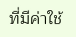ที่มีค่าใช้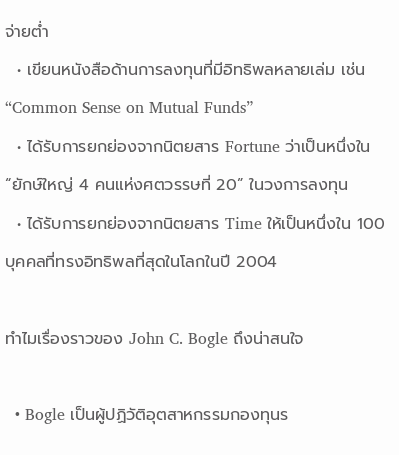จ่ายต่ำ
  • เขียนหนังสือด้านการลงทุนที่มีอิทธิพลหลายเล่ม เช่น “Common Sense on Mutual Funds”
  • ได้รับการยกย่องจากนิตยสาร Fortune ว่าเป็นหนึ่งใน “ยักษ์ใหญ่ 4 คนแห่งศตวรรษที่ 20” ในวงการลงทุน
  • ได้รับการยกย่องจากนิตยสาร Time ให้เป็นหนึ่งใน 100 บุคคลที่ทรงอิทธิพลที่สุดในโลกในปี 2004

ทำไมเรื่องราวของ John C. Bogle ถึงน่าสนใจ

  • Bogle เป็นผู้ปฏิวัติอุตสาหกรรมกองทุนร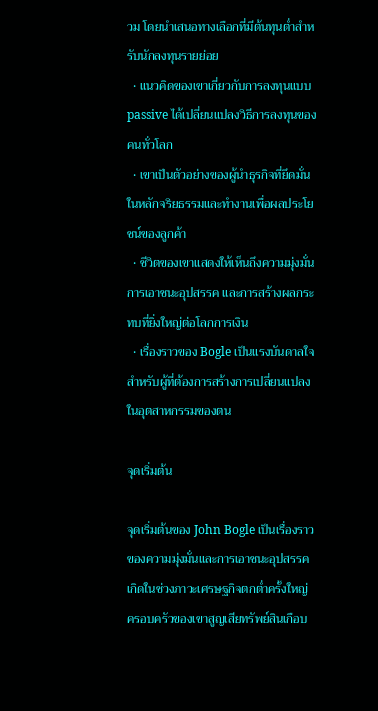วม โดยนำเสนอทางเลือกที่มีต้นทุนต่ำสำหรับนักลงทุนรายย่อย
  • แนวคิดของเขาเกี่ยวกับการลงทุนแบบ passive ได้เปลี่ยนแปลงวิธีการลงทุนของคนทั่วโลก
  • เขาเป็นตัวอย่างของผู้นำธุรกิจที่ยึดมั่นในหลักจริยธรรมและทำงานเพื่อผลประโยชน์ของลูกค้า
  • ชีวิตของเขาแสดงให้เห็นถึงความมุ่งมั่น การเอาชนะอุปสรรค และการสร้างผลกระทบที่ยิ่งใหญ่ต่อโลกการเงิน
  • เรื่องราวของ Bogle เป็นแรงบันดาลใจสำหรับผู้ที่ต้องการสร้างการเปลี่ยนแปลงในอุตสาหกรรมของตน

จุดเริ่มต้น

จุดเริ่มต้นของ John Bogle เป็นเรื่องราวของความมุ่งมั่นและการเอาชนะอุปสรรค เกิดในช่วงภาวะเศรษฐกิจตกต่ำครั้งใหญ่ ครอบครัวของเขาสูญเสียทรัพย์สินเกือบ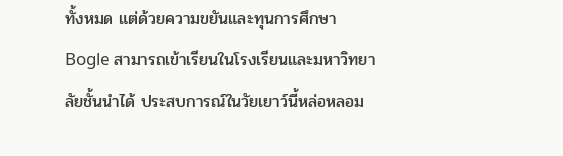ทั้งหมด แต่ด้วยความขยันและทุนการศึกษา Bogle สามารถเข้าเรียนในโรงเรียนและมหาวิทยาลัยชั้นนำได้ ประสบการณ์ในวัยเยาว์นี้หล่อหลอม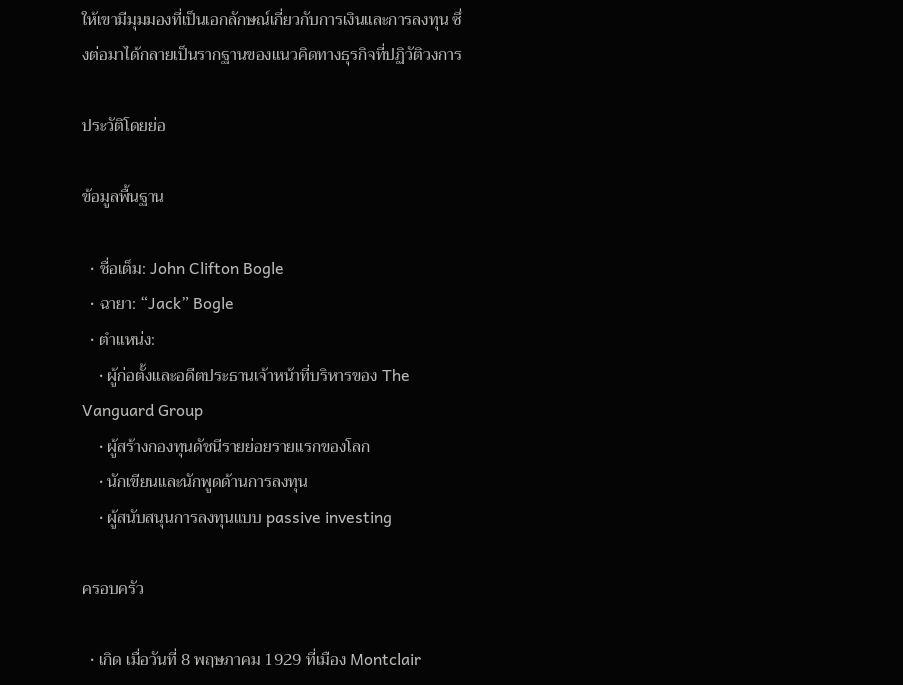ให้เขามีมุมมองที่เป็นเอกลักษณ์เกี่ยวกับการเงินและการลงทุน ซึ่งต่อมาได้กลายเป็นรากฐานของแนวคิดทางธุรกิจที่ปฏิวัติวงการ

ประวัติโดยย่อ

ข้อมูลพื้นฐาน

  • ชื่อเต็ม: John Clifton Bogle
  • ฉายา: “Jack” Bogle
  • ตำแหน่ง:
    • ผู้ก่อตั้งและอดีตประธานเจ้าหน้าที่บริหารของ The Vanguard Group
    • ผู้สร้างกองทุนดัชนีรายย่อยรายแรกของโลก
    • นักเขียนและนักพูดด้านการลงทุน
    • ผู้สนับสนุนการลงทุนแบบ passive investing

ครอบครัว

  • เกิด เมื่อวันที่ 8 พฤษภาคม 1929 ที่เมือง Montclair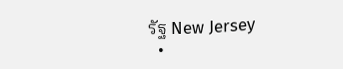รัฐ New Jersey
  •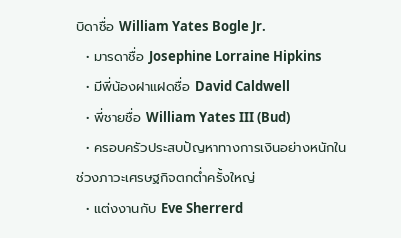บิดาชื่อ William Yates Bogle Jr.
  • มารดาชื่อ Josephine Lorraine Hipkins
  • มีพี่น้องฝาแฝดชื่อ David Caldwell
  • พี่ชายชื่อ William Yates III (Bud)
  • ครอบครัวประสบปัญหาทางการเงินอย่างหนักในช่วงภาวะเศรษฐกิจตกต่ำครั้งใหญ่
  • แต่งงานกับ Eve Sherrerd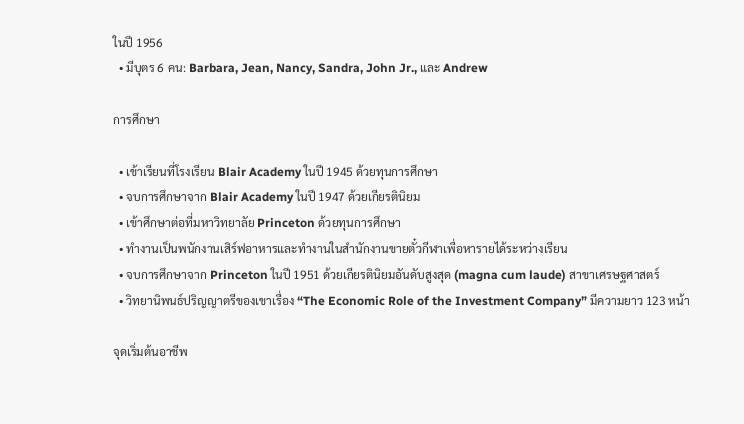ในปี 1956
  • มีบุตร 6 คน: Barbara, Jean, Nancy, Sandra, John Jr., และ Andrew

การศึกษา

  • เข้าเรียนที่โรงเรียน Blair Academy ในปี 1945 ด้วยทุนการศึกษา
  • จบการศึกษาจาก Blair Academy ในปี 1947 ด้วยเกียรตินิยม
  • เข้าศึกษาต่อที่มหาวิทยาลัย Princeton ด้วยทุนการศึกษา
  • ทำงานเป็นพนักงานเสิร์ฟอาหารและทำงานในสำนักงานขายตั๋วกีฬาเพื่อหารายได้ระหว่างเรียน
  • จบการศึกษาจาก Princeton ในปี 1951 ด้วยเกียรตินิยมอันดับสูงสุด (magna cum laude) สาขาเศรษฐศาสตร์
  • วิทยานิพนธ์ปริญญาตรีของเขาเรื่อง “The Economic Role of the Investment Company” มีความยาว 123 หน้า

จุดเริ่มต้นอาชีพ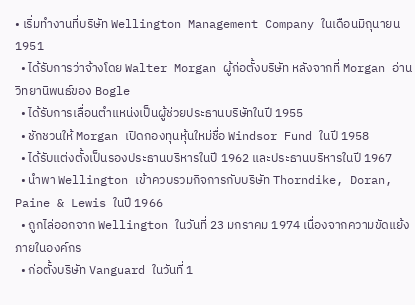• เริ่มทำงานที่บริษัท Wellington Management Company ในเดือนมิถุนายน 1951
  • ได้รับการว่าจ้างโดย Walter Morgan ผู้ก่อตั้งบริษัท หลังจากที่ Morgan อ่านวิทยานิพนธ์ของ Bogle
  • ได้รับการเลื่อนตำแหน่งเป็นผู้ช่วยประธานบริษัทในปี 1955
  • ชักชวนให้ Morgan เปิดกองทุนหุ้นใหม่ชื่อ Windsor Fund ในปี 1958
  • ได้รับแต่งตั้งเป็นรองประธานบริหารในปี 1962 และประธานบริหารในปี 1967
  • นำพา Wellington เข้าควบรวมกิจการกับบริษัท Thorndike, Doran, Paine & Lewis ในปี 1966
  • ถูกไล่ออกจาก Wellington ในวันที่ 23 มกราคม 1974 เนื่องจากความขัดแย้งภายในองค์กร
  • ก่อตั้งบริษัท Vanguard ในวันที่ 1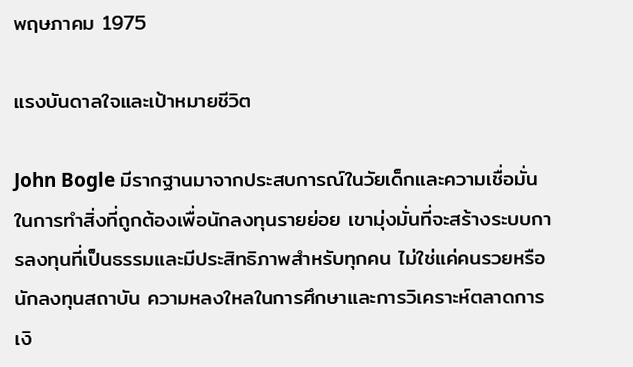พฤษภาคม 1975

แรงบันดาลใจและเป้าหมายชีวิต

John Bogle มีรากฐานมาจากประสบการณ์ในวัยเด็กและความเชื่อมั่นในการทำสิ่งที่ถูกต้องเพื่อนักลงทุนรายย่อย เขามุ่งมั่นที่จะสร้างระบบการลงทุนที่เป็นธรรมและมีประสิทธิภาพสำหรับทุกคน ไม่ใช่แค่คนรวยหรือนักลงทุนสถาบัน ความหลงใหลในการศึกษาและการวิเคราะห์ตลาดการเงิ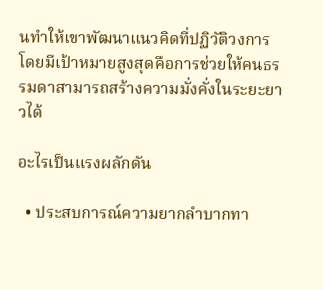นทำให้เขาพัฒนาแนวคิดที่ปฏิวัติวงการ โดยมีเป้าหมายสูงสุดคือการช่วยให้คนธรรมดาสามารถสร้างความมั่งคั่งในระยะยาวได้

อะไรเป็นแรงผลักดัน

  • ประสบการณ์ความยากลำบากทา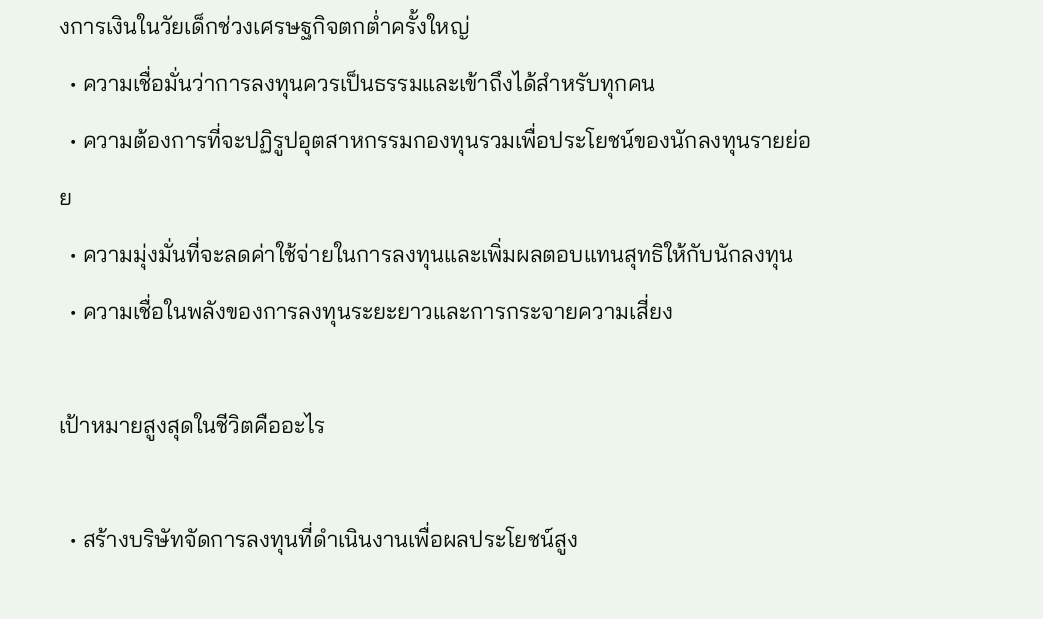งการเงินในวัยเด็กช่วงเศรษฐกิจตกต่ำครั้งใหญ่
  • ความเชื่อมั่นว่าการลงทุนควรเป็นธรรมและเข้าถึงได้สำหรับทุกคน
  • ความต้องการที่จะปฏิรูปอุตสาหกรรมกองทุนรวมเพื่อประโยชน์ของนักลงทุนรายย่อย
  • ความมุ่งมั่นที่จะลดค่าใช้จ่ายในการลงทุนและเพิ่มผลตอบแทนสุทธิให้กับนักลงทุน
  • ความเชื่อในพลังของการลงทุนระยะยาวและการกระจายความเสี่ยง

เป้าหมายสูงสุดในชีวิตคืออะไร

  • สร้างบริษัทจัดการลงทุนที่ดำเนินงานเพื่อผลประโยชน์สูง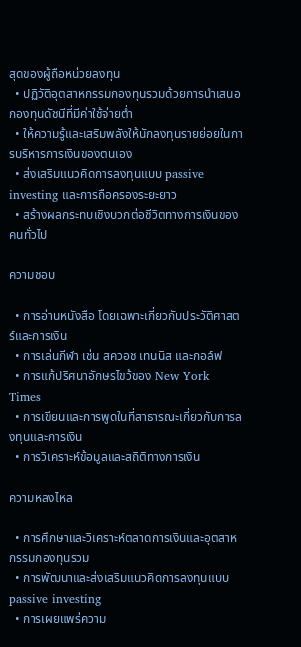สุดของผู้ถือหน่วยลงทุน
  • ปฏิวัติอุตสาหกรรมกองทุนรวมด้วยการนำเสนอกองทุนดัชนีที่มีค่าใช้จ่ายต่ำ
  • ให้ความรู้และเสริมพลังให้นักลงทุนรายย่อยในการบริหารการเงินของตนเอง
  • ส่งเสริมแนวคิดการลงทุนแบบ passive investing และการถือครองระยะยาว
  • สร้างผลกระทบเชิงบวกต่อชีวิตทางการเงินของคนทั่วไป

ความชอบ

  • การอ่านหนังสือ โดยเฉพาะเกี่ยวกับประวัติศาสตร์และการเงิน
  • การเล่นกีฬา เช่น สควอช เทนนิส และกอล์ฟ
  • การแก้ปริศนาอักษรไขว้ของ New York Times
  • การเขียนและการพูดในที่สาธารณะเกี่ยวกับการลงทุนและการเงิน
  • การวิเคราะห์ข้อมูลและสถิติทางการเงิน

ความหลงไหล

  • การศึกษาและวิเคราะห์ตลาดการเงินและอุตสาหกรรมกองทุนรวม
  • การพัฒนาและส่งเสริมแนวคิดการลงทุนแบบ passive investing
  • การเผยแพร่ความ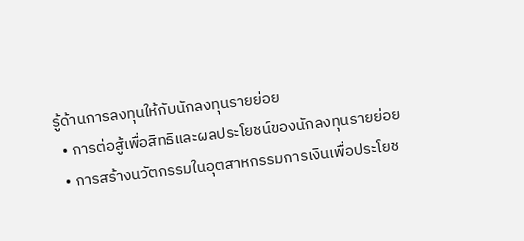รู้ด้านการลงทุนให้กับนักลงทุนรายย่อย
  • การต่อสู้เพื่อสิทธิและผลประโยชน์ของนักลงทุนรายย่อย
  • การสร้างนวัตกรรมในอุตสาหกรรมการเงินเพื่อประโยช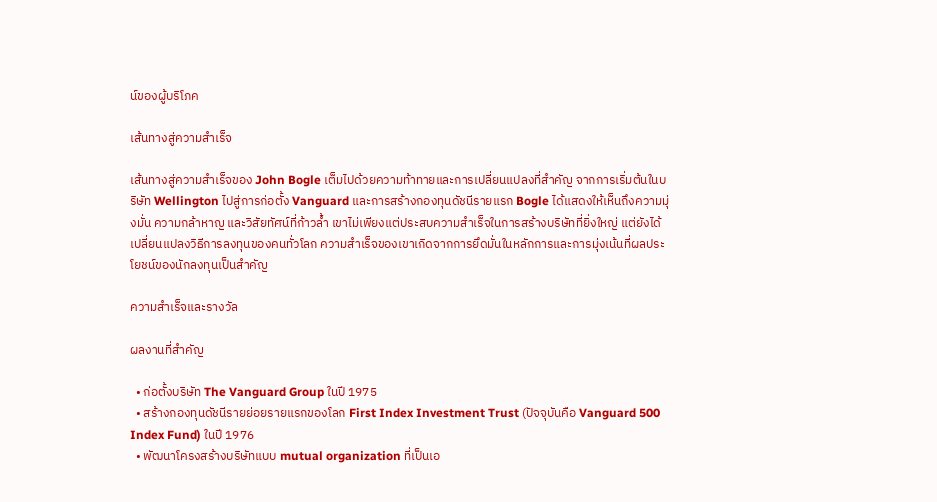น์ของผู้บริโภค

เส้นทางสู่ความสำเร็จ

เส้นทางสู่ความสำเร็จของ John Bogle เต็มไปด้วยความท้าทายและการเปลี่ยนแปลงที่สำคัญ จากการเริ่มต้นในบริษัท Wellington ไปสู่การก่อตั้ง Vanguard และการสร้างกองทุนดัชนีรายแรก Bogle ได้แสดงให้เห็นถึงความมุ่งมั่น ความกล้าหาญ และวิสัยทัศน์ที่ก้าวล้ำ เขาไม่เพียงแต่ประสบความสำเร็จในการสร้างบริษัทที่ยิ่งใหญ่ แต่ยังได้เปลี่ยนแปลงวิธีการลงทุนของคนทั่วโลก ความสำเร็จของเขาเกิดจากการยึดมั่นในหลักการและการมุ่งเน้นที่ผลประโยชน์ของนักลงทุนเป็นสำคัญ

ความสำเร็จและรางวัล

ผลงานที่สำคัญ

  • ก่อตั้งบริษัท The Vanguard Group ในปี 1975
  • สร้างกองทุนดัชนีรายย่อยรายแรกของโลก First Index Investment Trust (ปัจจุบันคือ Vanguard 500 Index Fund) ในปี 1976
  • พัฒนาโครงสร้างบริษัทแบบ mutual organization ที่เป็นเอ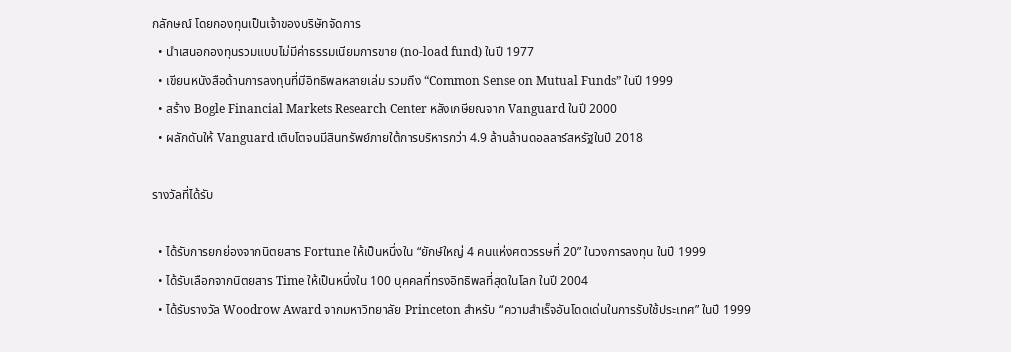กลักษณ์ โดยกองทุนเป็นเจ้าของบริษัทจัดการ
  • นำเสนอกองทุนรวมแบบไม่มีค่าธรรมเนียมการขาย (no-load fund) ในปี 1977
  • เขียนหนังสือด้านการลงทุนที่มีอิทธิพลหลายเล่ม รวมถึง “Common Sense on Mutual Funds” ในปี 1999
  • สร้าง Bogle Financial Markets Research Center หลังเกษียณจาก Vanguard ในปี 2000
  • ผลักดันให้ Vanguard เติบโตจนมีสินทรัพย์ภายใต้การบริหารกว่า 4.9 ล้านล้านดอลลาร์สหรัฐในปี 2018

รางวัลที่ได้รับ

  • ได้รับการยกย่องจากนิตยสาร Fortune ให้เป็นหนึ่งใน “ยักษ์ใหญ่ 4 คนแห่งศตวรรษที่ 20” ในวงการลงทุน ในปี 1999
  • ได้รับเลือกจากนิตยสาร Time ให้เป็นหนึ่งใน 100 บุคคลที่ทรงอิทธิพลที่สุดในโลก ในปี 2004
  • ได้รับรางวัล Woodrow Award จากมหาวิทยาลัย Princeton สำหรับ “ความสำเร็จอันโดดเด่นในการรับใช้ประเทศ” ในปี 1999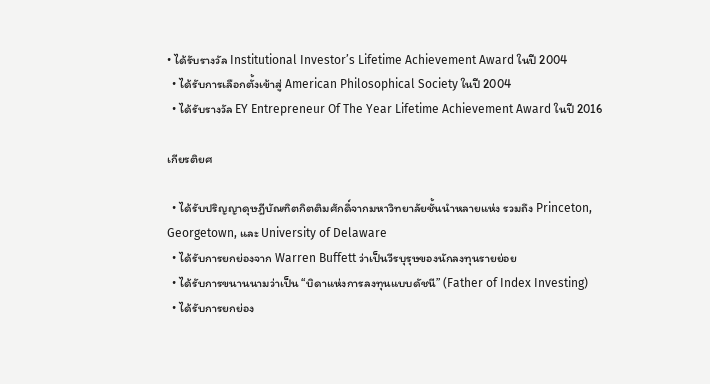• ได้รับรางวัล Institutional Investor’s Lifetime Achievement Award ในปี 2004
  • ได้รับการเลือกตั้งเข้าสู่ American Philosophical Society ในปี 2004
  • ได้รับรางวัล EY Entrepreneur Of The Year Lifetime Achievement Award ในปี 2016

เกียรติยศ

  • ได้รับปริญญาดุษฎีบัณฑิตกิตติมศักดิ์จากมหาวิทยาลัยชั้นนำหลายแห่ง รวมถึง Princeton, Georgetown, และ University of Delaware
  • ได้รับการยกย่องจาก Warren Buffett ว่าเป็นวีรบุรุษของนักลงทุนรายย่อย
  • ได้รับการขนานนามว่าเป็น “บิดาแห่งการลงทุนแบบดัชนี” (Father of Index Investing)
  • ได้รับการยกย่อง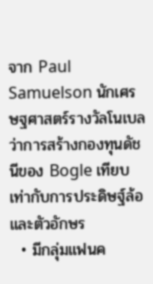จาก Paul Samuelson นักเศรษฐศาสตร์รางวัลโนเบล ว่าการสร้างกองทุนดัชนีของ Bogle เทียบเท่ากับการประดิษฐ์ล้อและตัวอักษร
  • มีกลุ่มแฟนค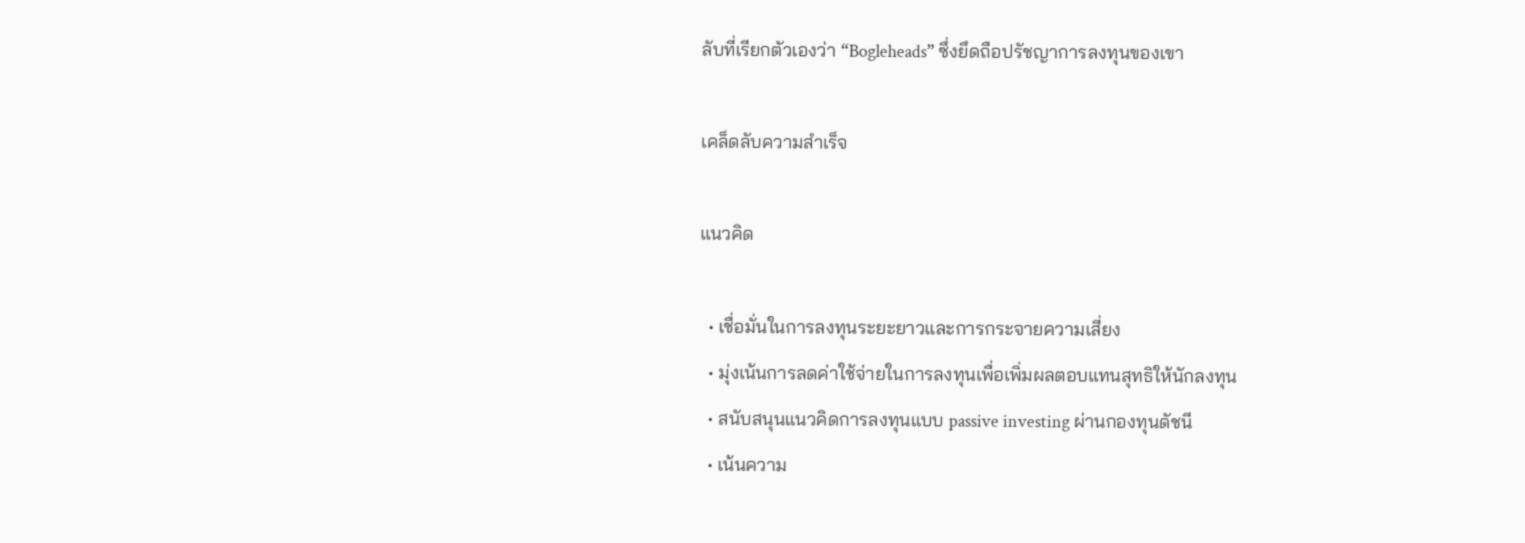ลับที่เรียกตัวเองว่า “Bogleheads” ซึ่งยึดถือปรัชญาการลงทุนของเขา

เคล็ดลับความสำเร็จ

แนวคิด

  • เชื่อมั่นในการลงทุนระยะยาวและการกระจายความเสี่ยง
  • มุ่งเน้นการลดค่าใช้จ่ายในการลงทุนเพื่อเพิ่มผลตอบแทนสุทธิให้นักลงทุน
  • สนับสนุนแนวคิดการลงทุนแบบ passive investing ผ่านกองทุนดัชนี
  • เน้นความ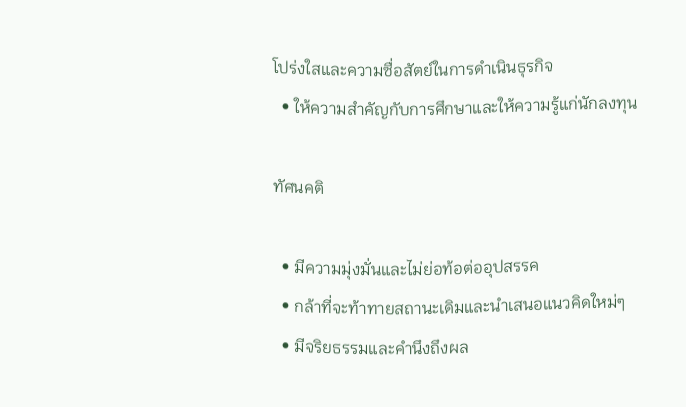โปร่งใสและความซื่อสัตย์ในการดำเนินธุรกิจ
  • ให้ความสำคัญกับการศึกษาและให้ความรู้แก่นักลงทุน

ทัศนคติ

  • มีความมุ่งมั่นและไม่ย่อท้อต่ออุปสรรค
  • กล้าที่จะท้าทายสถานะเดิมและนำเสนอแนวคิดใหม่ๆ
  • มีจริยธรรมและคำนึงถึงผล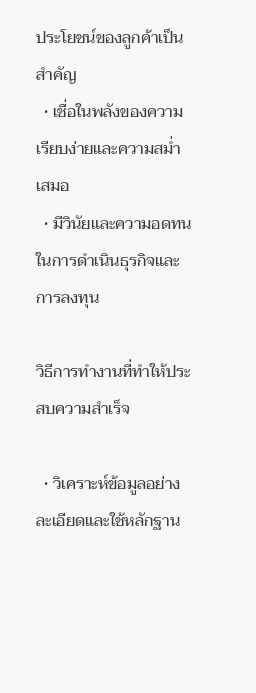ประโยชน์ของลูกค้าเป็นสำคัญ
  • เชื่อในพลังของความเรียบง่ายและความสม่ำเสมอ
  • มีวินัยและความอดทนในการดำเนินธุรกิจและการลงทุน

วิธีการทำงานที่ทำให้ประสบความสำเร็จ

  • วิเคราะห์ข้อมูลอย่างละเอียดและใช้หลักฐาน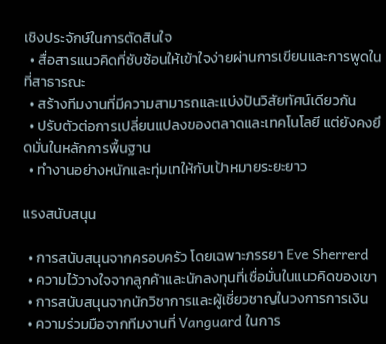เชิงประจักษ์ในการตัดสินใจ
  • สื่อสารแนวคิดที่ซับซ้อนให้เข้าใจง่ายผ่านการเขียนและการพูดในที่สาธารณะ
  • สร้างทีมงานที่มีความสามารถและแบ่งปันวิสัยทัศน์เดียวกัน
  • ปรับตัวต่อการเปลี่ยนแปลงของตลาดและเทคโนโลยี แต่ยังคงยึดมั่นในหลักการพื้นฐาน
  • ทำงานอย่างหนักและทุ่มเทให้กับเป้าหมายระยะยาว

แรงสนับสนุน

  • การสนับสนุนจากครอบครัว โดยเฉพาะภรรยา Eve Sherrerd
  • ความไว้วางใจจากลูกค้าและนักลงทุนที่เชื่อมั่นในแนวคิดของเขา
  • การสนับสนุนจากนักวิชาการและผู้เชี่ยวชาญในวงการการเงิน
  • ความร่วมมือจากทีมงานที่ Vanguard ในการ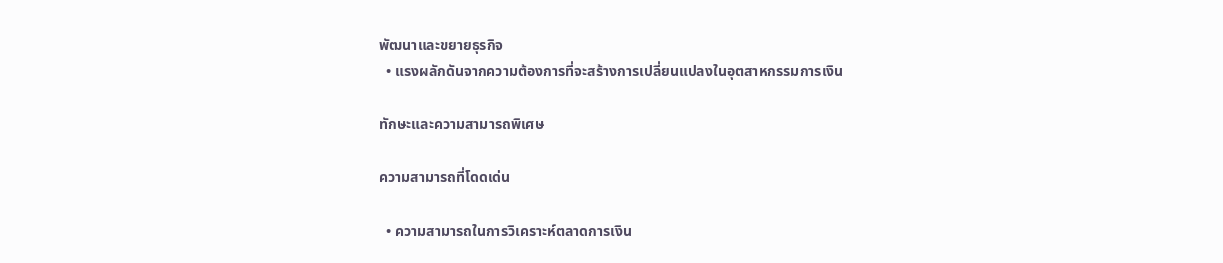พัฒนาและขยายธุรกิจ
  • แรงผลักดันจากความต้องการที่จะสร้างการเปลี่ยนแปลงในอุตสาหกรรมการเงิน

ทักษะและความสามารถพิเศษ

ความสามารถที่โดดเด่น

  • ความสามารถในการวิเคราะห์ตลาดการเงิน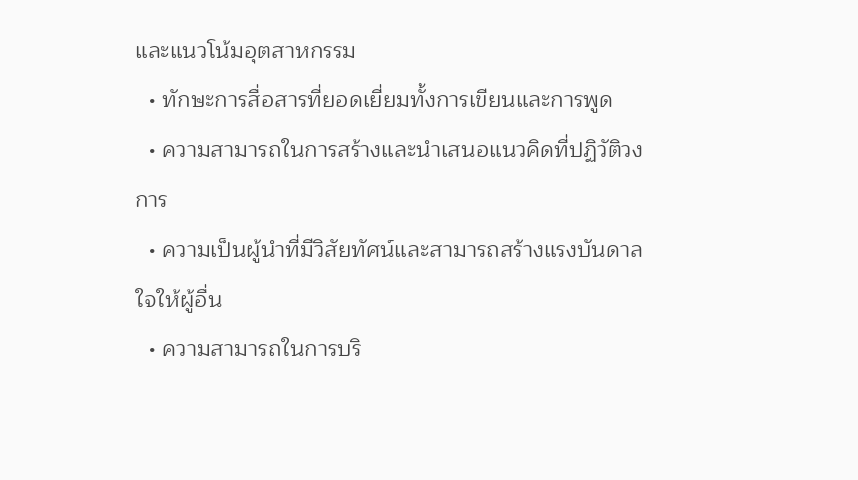และแนวโน้มอุตสาหกรรม
  • ทักษะการสื่อสารที่ยอดเยี่ยมทั้งการเขียนและการพูด
  • ความสามารถในการสร้างและนำเสนอแนวคิดที่ปฏิวัติวงการ
  • ความเป็นผู้นำที่มีวิสัยทัศน์และสามารถสร้างแรงบันดาลใจให้ผู้อื่น
  • ความสามารถในการบริ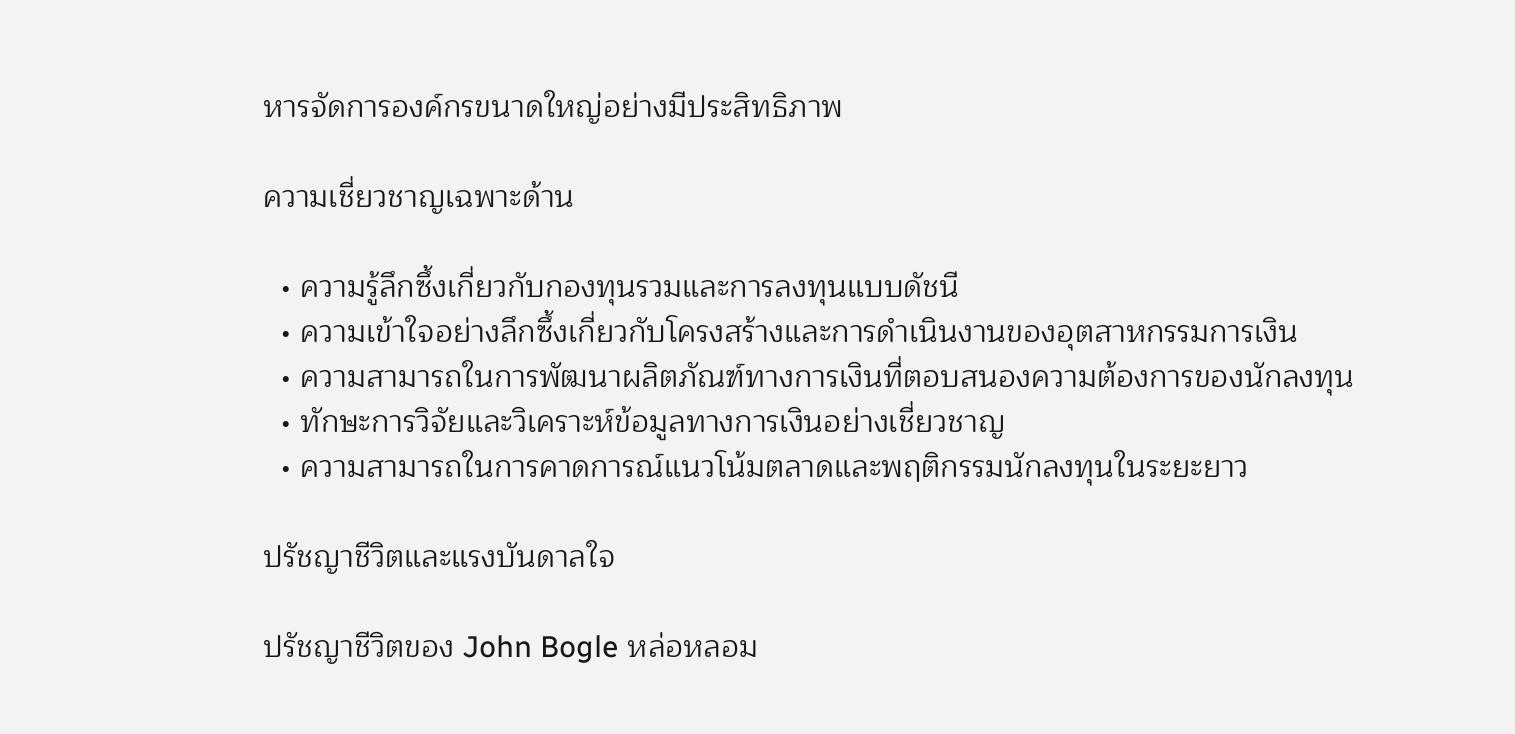หารจัดการองค์กรขนาดใหญ่อย่างมีประสิทธิภาพ

ความเชี่ยวชาญเฉพาะด้าน

  • ความรู้ลึกซึ้งเกี่ยวกับกองทุนรวมและการลงทุนแบบดัชนี
  • ความเข้าใจอย่างลึกซึ้งเกี่ยวกับโครงสร้างและการดำเนินงานของอุตสาหกรรมการเงิน
  • ความสามารถในการพัฒนาผลิตภัณฑ์ทางการเงินที่ตอบสนองความต้องการของนักลงทุน
  • ทักษะการวิจัยและวิเคราะห์ข้อมูลทางการเงินอย่างเชี่ยวชาญ
  • ความสามารถในการคาดการณ์แนวโน้มตลาดและพฤติกรรมนักลงทุนในระยะยาว

ปรัชญาชีวิตและแรงบันดาลใจ

ปรัชญาชีวิตของ John Bogle หล่อหลอม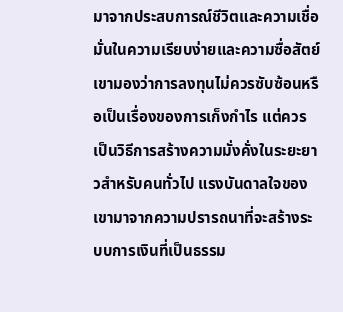มาจากประสบการณ์ชีวิตและความเชื่อมั่นในความเรียบง่ายและความซื่อสัตย์ เขามองว่าการลงทุนไม่ควรซับซ้อนหรือเป็นเรื่องของการเก็งกำไร แต่ควรเป็นวิธีการสร้างความมั่งคั่งในระยะยาวสำหรับคนทั่วไป แรงบันดาลใจของเขามาจากความปรารถนาที่จะสร้างระบบการเงินที่เป็นธรรม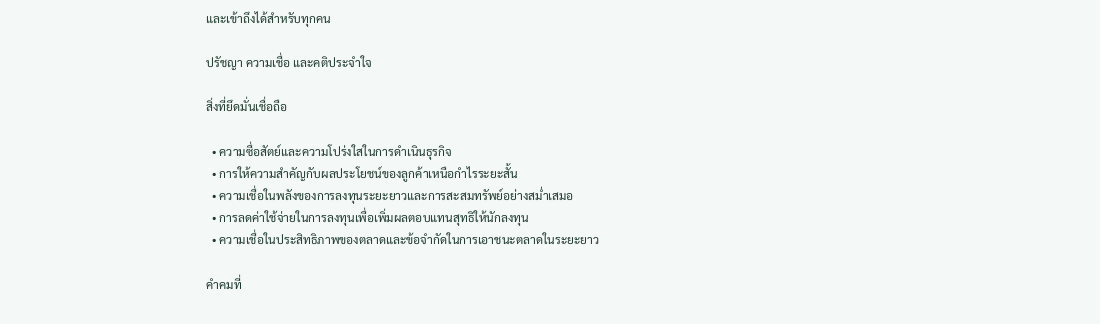และเข้าถึงได้สำหรับทุกคน

ปรัชญา ความเชื่อ และคติประจำใจ

สิ่งที่ยึดมั่นเชื่อถือ

  • ความซื่อสัตย์และความโปร่งใสในการดำเนินธุรกิจ
  • การให้ความสำคัญกับผลประโยชน์ของลูกค้าเหนือกำไรระยะสั้น
  • ความเชื่อในพลังของการลงทุนระยะยาวและการสะสมทรัพย์อย่างสม่ำเสมอ
  • การลดค่าใช้จ่ายในการลงทุนเพื่อเพิ่มผลตอบแทนสุทธิให้นักลงทุน
  • ความเชื่อในประสิทธิภาพของตลาดและข้อจำกัดในการเอาชนะตลาดในระยะยาว

คำคมที่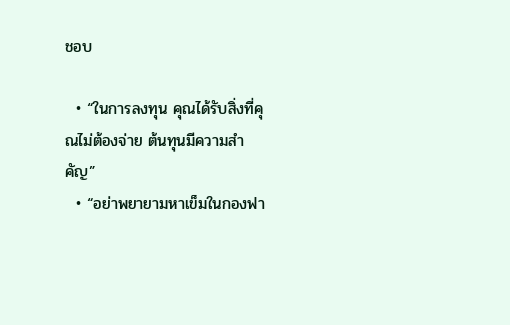ชอบ

  • “ในการลงทุน คุณได้รับสิ่งที่คุณไม่ต้องจ่าย ต้นทุนมีความสำคัญ”
  • “อย่าพยายามหาเข็มในกองฟา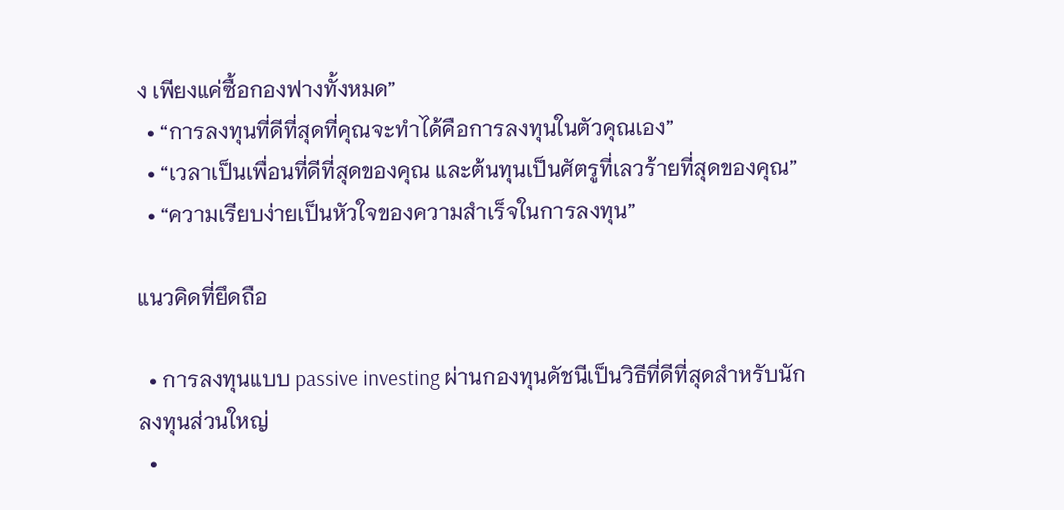ง เพียงแค่ซื้อกองฟางทั้งหมด”
  • “การลงทุนที่ดีที่สุดที่คุณจะทำได้คือการลงทุนในตัวคุณเอง”
  • “เวลาเป็นเพื่อนที่ดีที่สุดของคุณ และต้นทุนเป็นศัตรูที่เลวร้ายที่สุดของคุณ”
  • “ความเรียบง่ายเป็นหัวใจของความสำเร็จในการลงทุน”

แนวคิดที่ยึดถือ

  • การลงทุนแบบ passive investing ผ่านกองทุนดัชนีเป็นวิธีที่ดีที่สุดสำหรับนักลงทุนส่วนใหญ่
  •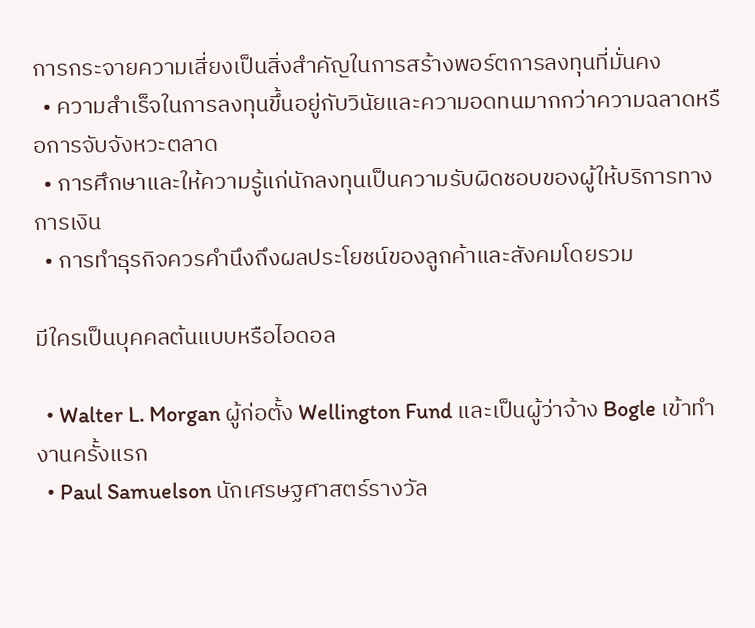การกระจายความเสี่ยงเป็นสิ่งสำคัญในการสร้างพอร์ตการลงทุนที่มั่นคง
  • ความสำเร็จในการลงทุนขึ้นอยู่กับวินัยและความอดทนมากกว่าความฉลาดหรือการจับจังหวะตลาด
  • การศึกษาและให้ความรู้แก่นักลงทุนเป็นความรับผิดชอบของผู้ให้บริการทางการเงิน
  • การทำธุรกิจควรคำนึงถึงผลประโยชน์ของลูกค้าและสังคมโดยรวม

มีใครเป็นบุคคลต้นแบบหรือไอดอล

  • Walter L. Morgan ผู้ก่อตั้ง Wellington Fund และเป็นผู้ว่าจ้าง Bogle เข้าทำงานครั้งแรก
  • Paul Samuelson นักเศรษฐศาสตร์รางวัล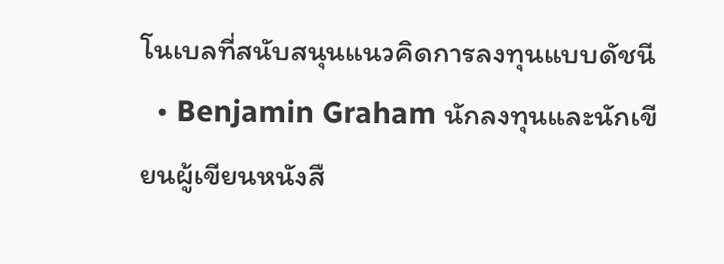โนเบลที่สนับสนุนแนวคิดการลงทุนแบบดัชนี
  • Benjamin Graham นักลงทุนและนักเขียนผู้เขียนหนังสื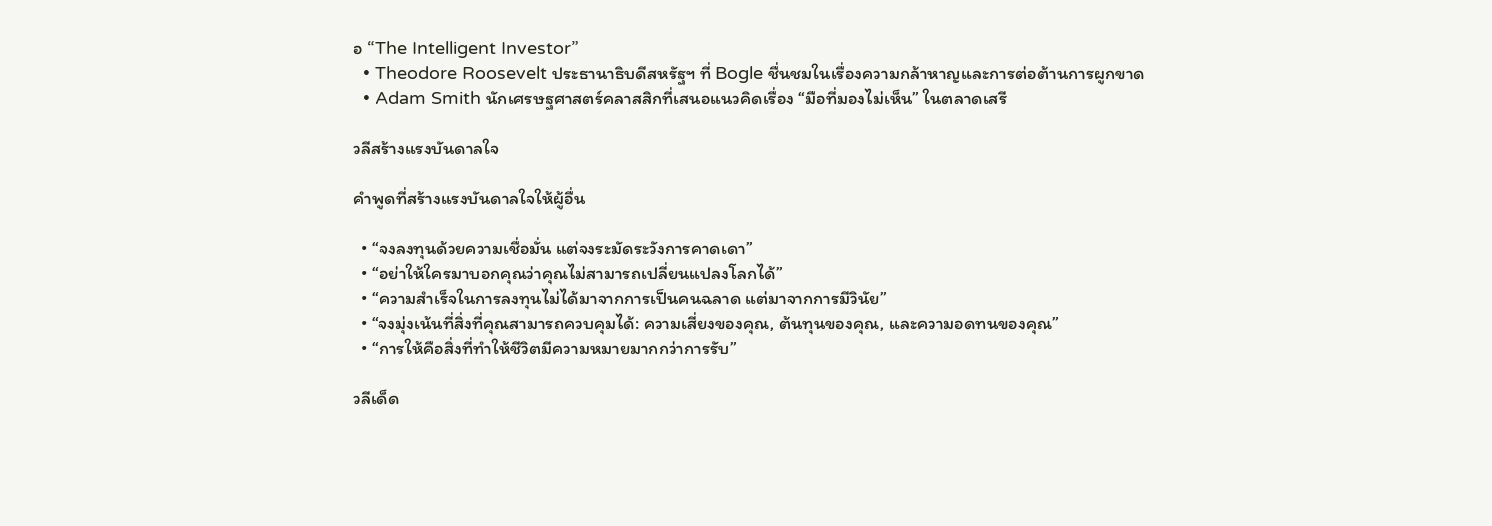อ “The Intelligent Investor”
  • Theodore Roosevelt ประธานาธิบดีสหรัฐฯ ที่ Bogle ชื่นชมในเรื่องความกล้าหาญและการต่อต้านการผูกขาด
  • Adam Smith นักเศรษฐศาสตร์คลาสสิกที่เสนอแนวคิดเรื่อง “มือที่มองไม่เห็น” ในตลาดเสรี

วลีสร้างแรงบันดาลใจ

คำพูดที่สร้างแรงบันดาลใจให้ผู้อื่น

  • “จงลงทุนด้วยความเชื่อมั่น แต่จงระมัดระวังการคาดเดา”
  • “อย่าให้ใครมาบอกคุณว่าคุณไม่สามารถเปลี่ยนแปลงโลกได้”
  • “ความสำเร็จในการลงทุนไม่ได้มาจากการเป็นคนฉลาด แต่มาจากการมีวินัย”
  • “จงมุ่งเน้นที่สิ่งที่คุณสามารถควบคุมได้: ความเสี่ยงของคุณ, ต้นทุนของคุณ, และความอดทนของคุณ”
  • “การให้คือสิ่งที่ทำให้ชีวิตมีความหมายมากกว่าการรับ”

วลีเด็ด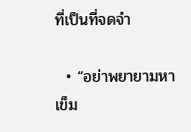ที่เป็นที่จดจำ

  • “อย่าพยายามหาเข็ม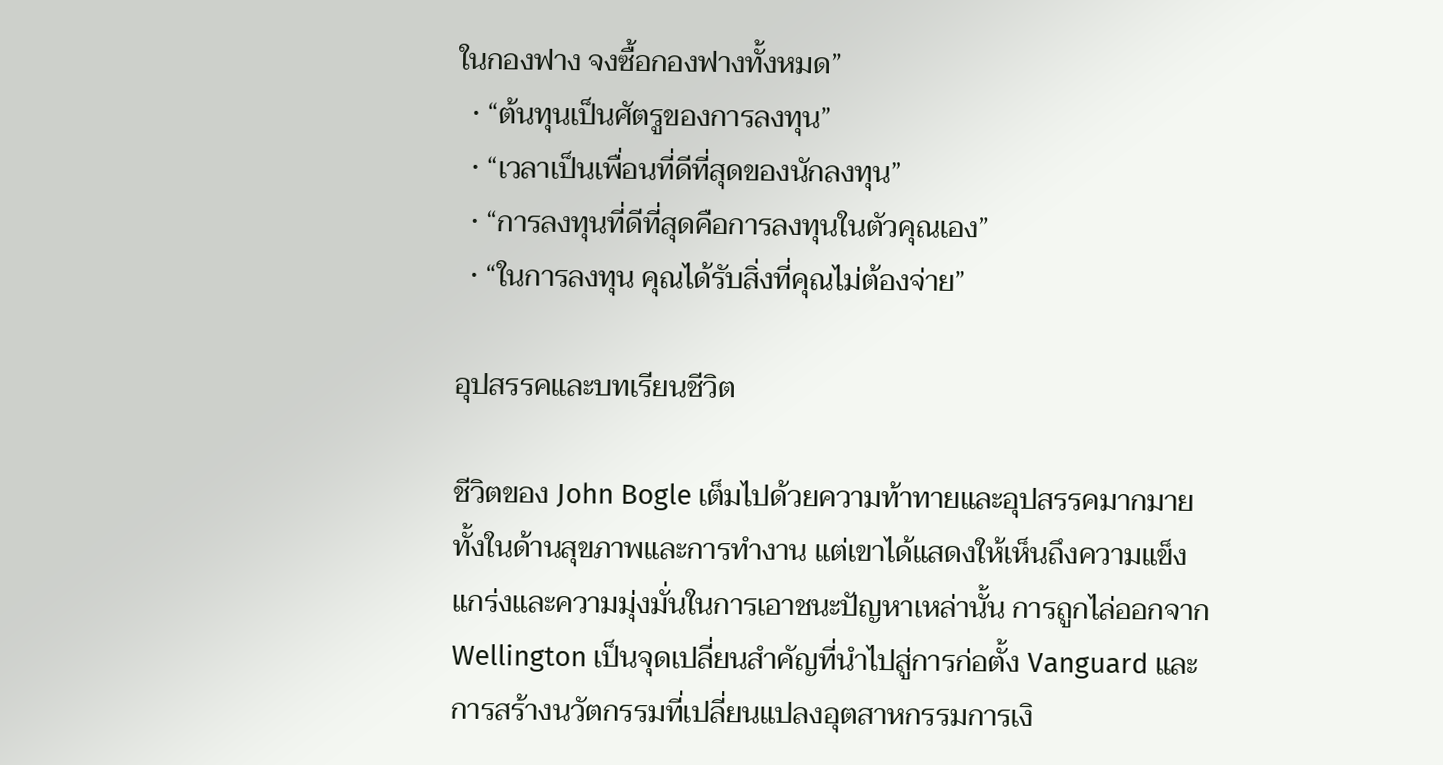ในกองฟาง จงซื้อกองฟางทั้งหมด”
  • “ต้นทุนเป็นศัตรูของการลงทุน”
  • “เวลาเป็นเพื่อนที่ดีที่สุดของนักลงทุน”
  • “การลงทุนที่ดีที่สุดคือการลงทุนในตัวคุณเอง”
  • “ในการลงทุน คุณได้รับสิ่งที่คุณไม่ต้องจ่าย”

อุปสรรคและบทเรียนชีวิต

ชีวิตของ John Bogle เต็มไปด้วยความท้าทายและอุปสรรคมากมาย ทั้งในด้านสุขภาพและการทำงาน แต่เขาได้แสดงให้เห็นถึงความแข็งแกร่งและความมุ่งมั่นในการเอาชนะปัญหาเหล่านั้น การถูกไล่ออกจาก Wellington เป็นจุดเปลี่ยนสำคัญที่นำไปสู่การก่อตั้ง Vanguard และการสร้างนวัตกรรมที่เปลี่ยนแปลงอุตสาหกรรมการเงิ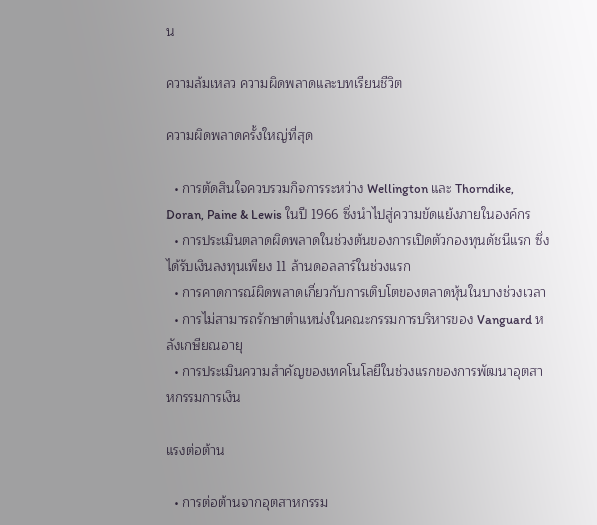น

ความล้มเหลว ความผิดพลาดและบทเรียนชีวิต

ความผิดพลาดครั้งใหญ่ที่สุด

  • การตัดสินใจควบรวมกิจการระหว่าง Wellington และ Thorndike, Doran, Paine & Lewis ในปี 1966 ซึ่งนำไปสู่ความขัดแย้งภายในองค์กร
  • การประเมินตลาดผิดพลาดในช่วงต้นของการเปิดตัวกองทุนดัชนีแรก ซึ่งได้รับเงินลงทุนเพียง 11 ล้านดอลลาร์ในช่วงแรก
  • การคาดการณ์ผิดพลาดเกี่ยวกับการเติบโตของตลาดหุ้นในบางช่วงเวลา
  • การไม่สามารถรักษาตำแหน่งในคณะกรรมการบริหารของ Vanguard หลังเกษียณอายุ
  • การประเมินความสำคัญของเทคโนโลยีในช่วงแรกของการพัฒนาอุตสาหกรรมการเงิน

แรงต่อต้าน

  • การต่อต้านจากอุตสาหกรรม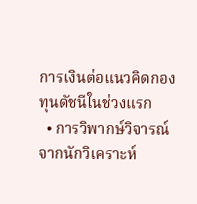การเงินต่อแนวคิดกองทุนดัชนีในช่วงแรก
  • การวิพากษ์วิจารณ์จากนักวิเคราะห์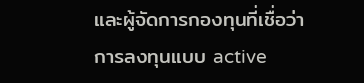และผู้จัดการกองทุนที่เชื่อว่าการลงทุนแบบ active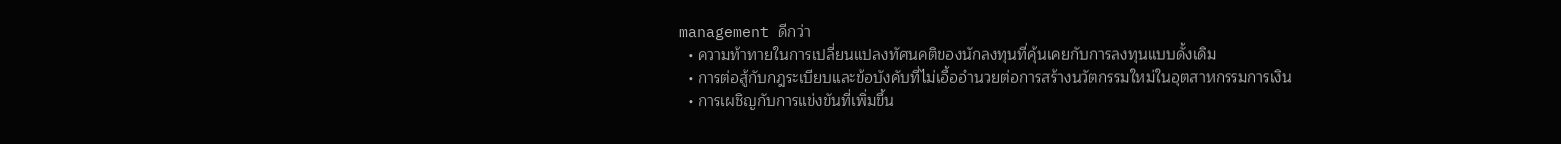management ดีกว่า
  • ความท้าทายในการเปลี่ยนแปลงทัศนคติของนักลงทุนที่คุ้นเคยกับการลงทุนแบบดั้งเดิม
  • การต่อสู้กับกฎระเบียบและข้อบังคับที่ไม่เอื้ออำนวยต่อการสร้างนวัตกรรมใหม่ในอุตสาหกรรมการเงิน
  • การเผชิญกับการแข่งขันที่เพิ่มขึ้น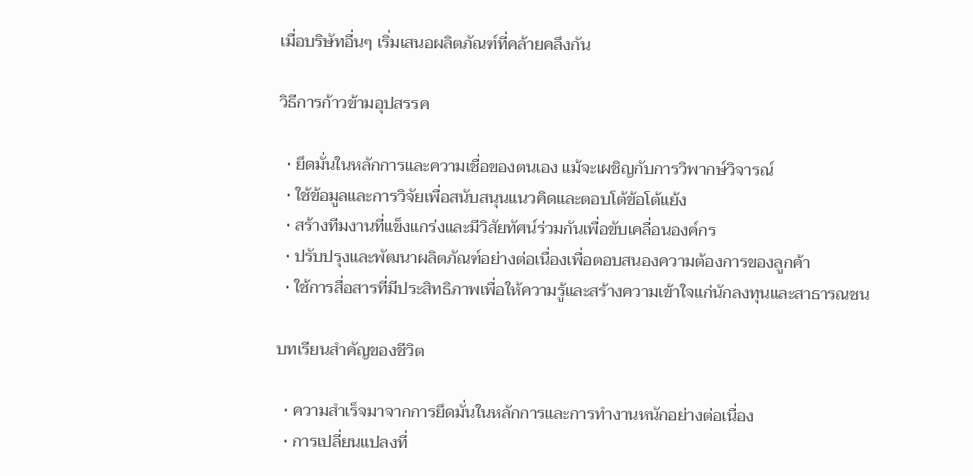เมื่อบริษัทอื่นๆ เริ่มเสนอผลิตภัณฑ์ที่คล้ายคลึงกัน

วิธีการก้าวข้ามอุปสรรค

  • ยึดมั่นในหลักการและความเชื่อของตนเอง แม้จะเผชิญกับการวิพากษ์วิจารณ์
  • ใช้ข้อมูลและการวิจัยเพื่อสนับสนุนแนวคิดและตอบโต้ข้อโต้แย้ง
  • สร้างทีมงานที่แข็งแกร่งและมีวิสัยทัศน์ร่วมกันเพื่อขับเคลื่อนองค์กร
  • ปรับปรุงและพัฒนาผลิตภัณฑ์อย่างต่อเนื่องเพื่อตอบสนองความต้องการของลูกค้า
  • ใช้การสื่อสารที่มีประสิทธิภาพเพื่อให้ความรู้และสร้างความเข้าใจแก่นักลงทุนและสาธารณชน

บทเรียนสำคัญของชีวิต

  • ความสำเร็จมาจากการยึดมั่นในหลักการและการทำงานหนักอย่างต่อเนื่อง
  • การเปลี่ยนแปลงที่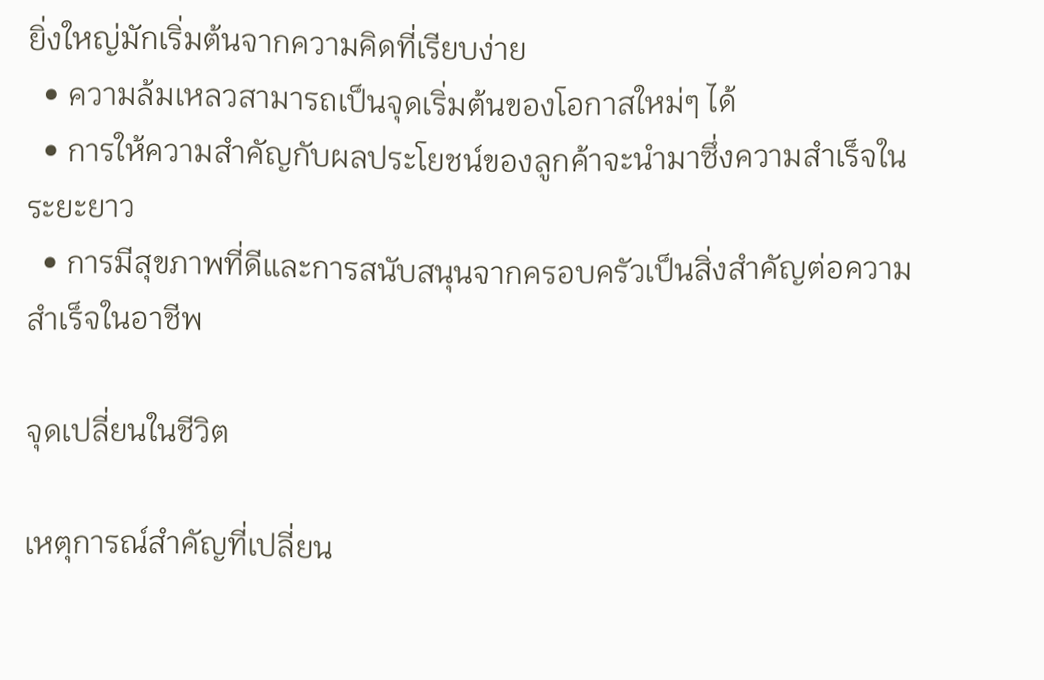ยิ่งใหญ่มักเริ่มต้นจากความคิดที่เรียบง่าย
  • ความล้มเหลวสามารถเป็นจุดเริ่มต้นของโอกาสใหม่ๆ ได้
  • การให้ความสำคัญกับผลประโยชน์ของลูกค้าจะนำมาซึ่งความสำเร็จในระยะยาว
  • การมีสุขภาพที่ดีและการสนับสนุนจากครอบครัวเป็นสิ่งสำคัญต่อความสำเร็จในอาชีพ

จุดเปลี่ยนในชีวิต

เหตุการณ์สำคัญที่เปลี่ยน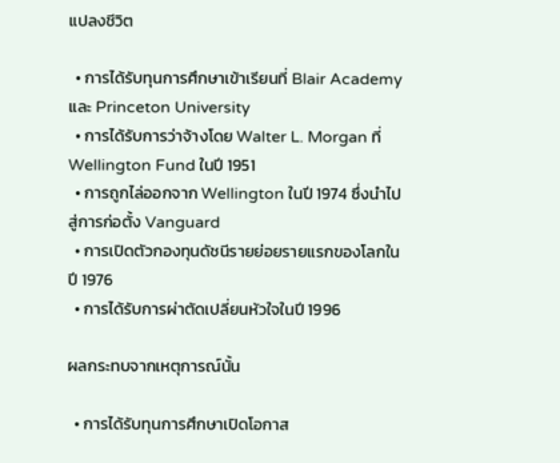แปลงชีวิต

  • การได้รับทุนการศึกษาเข้าเรียนที่ Blair Academy และ Princeton University
  • การได้รับการว่าจ้างโดย Walter L. Morgan ที่ Wellington Fund ในปี 1951
  • การถูกไล่ออกจาก Wellington ในปี 1974 ซึ่งนำไปสู่การก่อตั้ง Vanguard
  • การเปิดตัวกองทุนดัชนีรายย่อยรายแรกของโลกในปี 1976
  • การได้รับการผ่าตัดเปลี่ยนหัวใจในปี 1996

ผลกระทบจากเหตุการณ์นั้น

  • การได้รับทุนการศึกษาเปิดโอกาส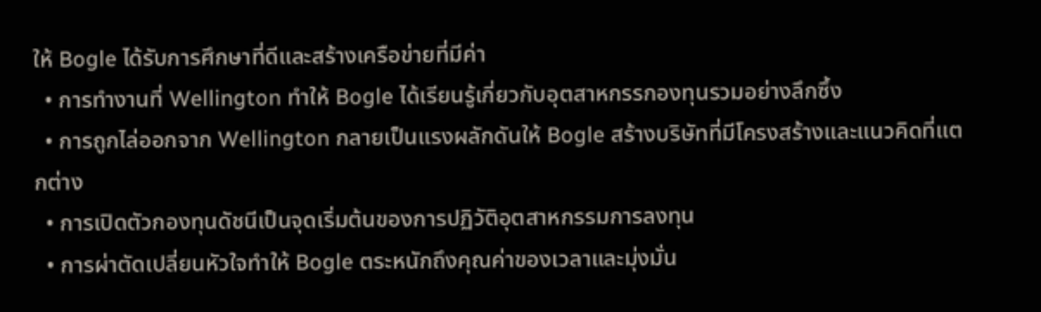ให้ Bogle ได้รับการศึกษาที่ดีและสร้างเครือข่ายที่มีค่า
  • การทำงานที่ Wellington ทำให้ Bogle ได้เรียนรู้เกี่ยวกับอุตสาหกรรกองทุนรวมอย่างลึกซึ้ง
  • การถูกไล่ออกจาก Wellington กลายเป็นแรงผลักดันให้ Bogle สร้างบริษัทที่มีโครงสร้างและแนวคิดที่แตกต่าง
  • การเปิดตัวกองทุนดัชนีเป็นจุดเริ่มต้นของการปฏิวัติอุตสาหกรรมการลงทุน
  • การผ่าตัดเปลี่ยนหัวใจทำให้ Bogle ตระหนักถึงคุณค่าของเวลาและมุ่งมั่น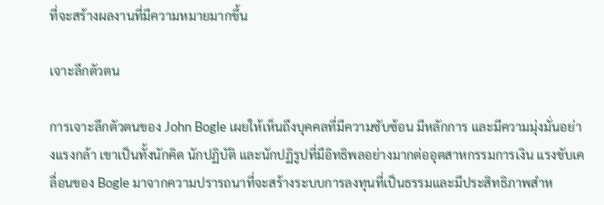ที่จะสร้างผลงานที่มีความหมายมากขึ้น

เจาะลึกตัวตน

การเจาะลึกตัวตนของ John Bogle เผยให้เห็นถึงบุคคลที่มีความซับซ้อน มีหลักการ และมีความมุ่งมั่นอย่างแรงกล้า เขาเป็นทั้งนักคิด นักปฏิบัติ และนักปฏิรูปที่มีอิทธิพลอย่างมากต่ออุตสาหกรรมการเงิน แรงขับเคลื่อนของ Bogle มาจากความปรารถนาที่จะสร้างระบบการลงทุนที่เป็นธรรมและมีประสิทธิภาพสำห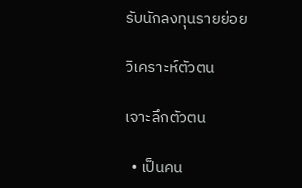รับนักลงทุนรายย่อย

วิเคราะห์ตัวตน

เจาะลึกตัวตน

  • เป็นคน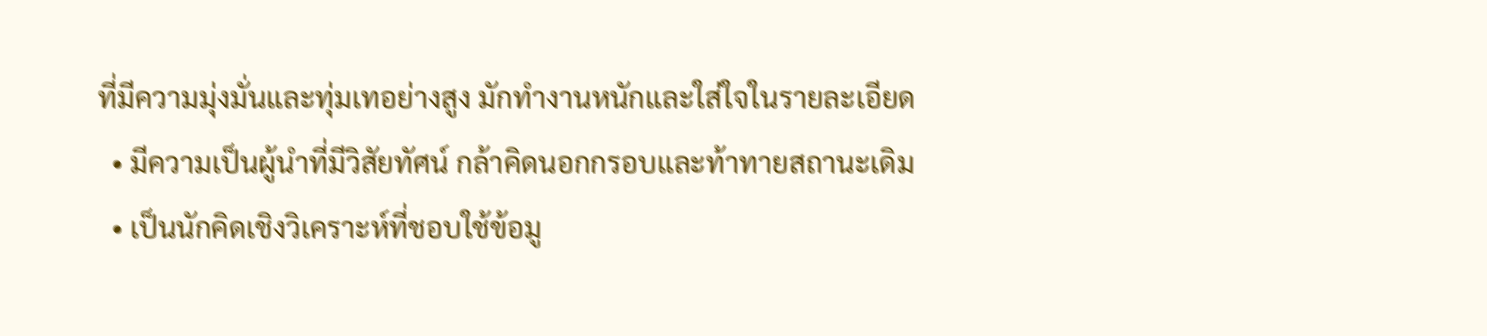ที่มีความมุ่งมั่นและทุ่มเทอย่างสูง มักทำงานหนักและใส่ใจในรายละเอียด
  • มีความเป็นผู้นำที่มีวิสัยทัศน์ กล้าคิดนอกกรอบและท้าทายสถานะเดิม
  • เป็นนักคิดเชิงวิเคราะห์ที่ชอบใช้ข้อมู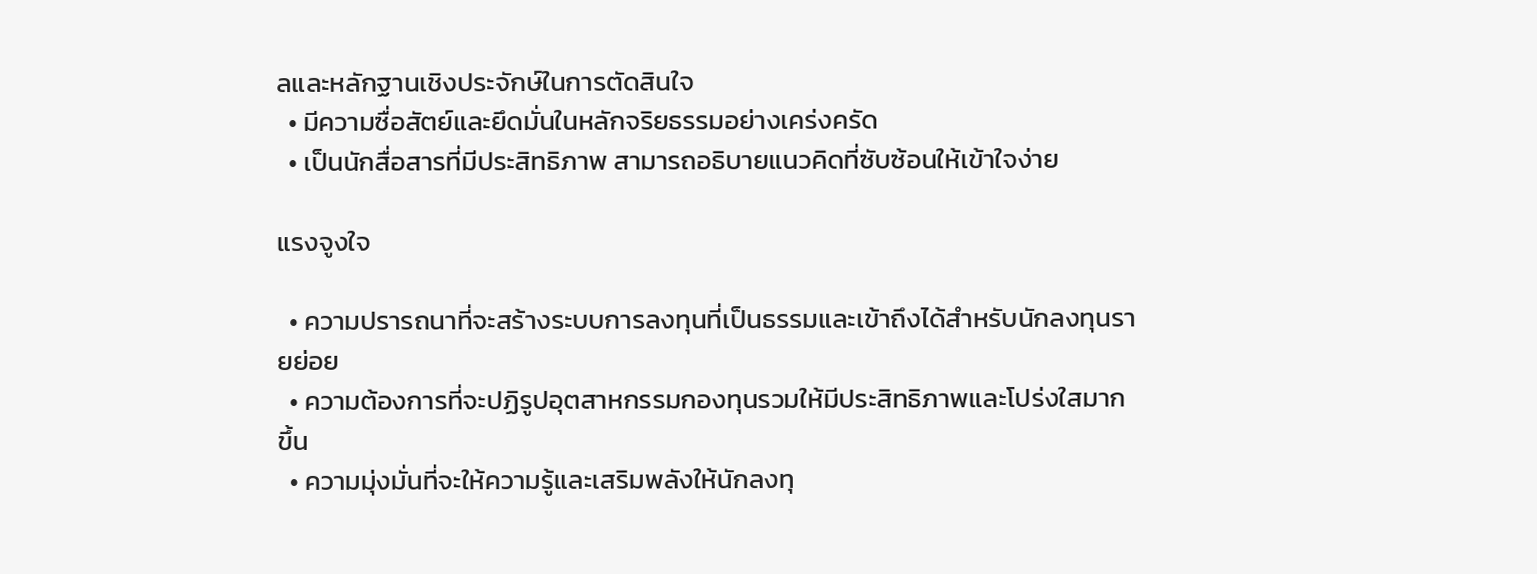ลและหลักฐานเชิงประจักษ์ในการตัดสินใจ
  • มีความซื่อสัตย์และยึดมั่นในหลักจริยธรรมอย่างเคร่งครัด
  • เป็นนักสื่อสารที่มีประสิทธิภาพ สามารถอธิบายแนวคิดที่ซับซ้อนให้เข้าใจง่าย

แรงจูงใจ

  • ความปรารถนาที่จะสร้างระบบการลงทุนที่เป็นธรรมและเข้าถึงได้สำหรับนักลงทุนรายย่อย
  • ความต้องการที่จะปฏิรูปอุตสาหกรรมกองทุนรวมให้มีประสิทธิภาพและโปร่งใสมากขึ้น
  • ความมุ่งมั่นที่จะให้ความรู้และเสริมพลังให้นักลงทุ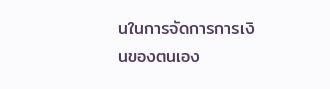นในการจัดการการเงินของตนเอง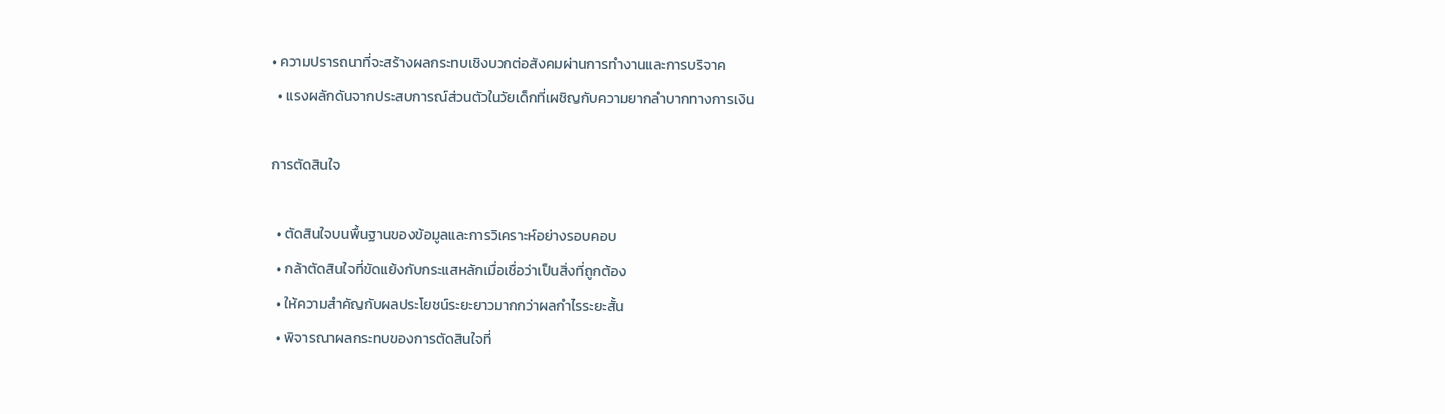• ความปรารถนาที่จะสร้างผลกระทบเชิงบวกต่อสังคมผ่านการทำงานและการบริจาค
  • แรงผลักดันจากประสบการณ์ส่วนตัวในวัยเด็กที่เผชิญกับความยากลำบากทางการเงิน

การตัดสินใจ

  • ตัดสินใจบนพื้นฐานของข้อมูลและการวิเคราะห์อย่างรอบคอบ
  • กล้าตัดสินใจที่ขัดแย้งกับกระแสหลักเมื่อเชื่อว่าเป็นสิ่งที่ถูกต้อง
  • ให้ความสำคัญกับผลประโยชน์ระยะยาวมากกว่าผลกำไรระยะสั้น
  • พิจารณาผลกระทบของการตัดสินใจที่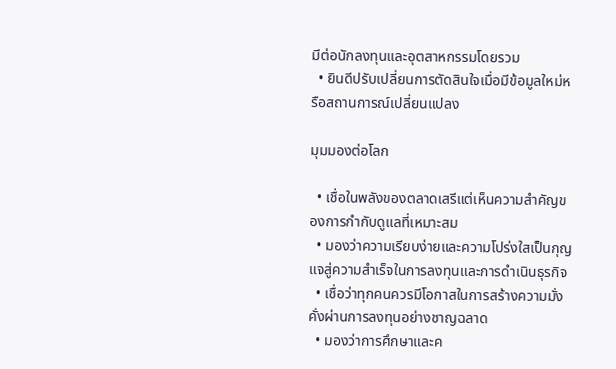มีต่อนักลงทุนและอุตสาหกรรมโดยรวม
  • ยินดีปรับเปลี่ยนการตัดสินใจเมื่อมีข้อมูลใหม่หรือสถานการณ์เปลี่ยนแปลง

มุมมองต่อโลก

  • เชื่อในพลังของตลาดเสรีแต่เห็นความสำคัญของการกำกับดูแลที่เหมาะสม
  • มองว่าความเรียบง่ายและความโปร่งใสเป็นกุญแจสู่ความสำเร็จในการลงทุนและการดำเนินธุรกิจ
  • เชื่อว่าทุกคนควรมีโอกาสในการสร้างความมั่งคั่งผ่านการลงทุนอย่างชาญฉลาด
  • มองว่าการศึกษาและค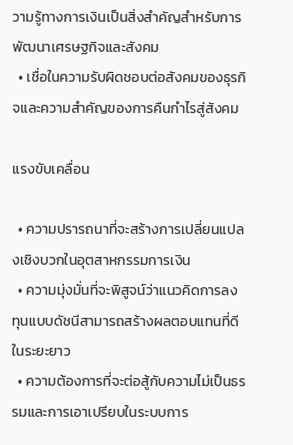วามรู้ทางการเงินเป็นสิ่งสำคัญสำหรับการพัฒนาเศรษฐกิจและสังคม
  • เชื่อในความรับผิดชอบต่อสังคมของธุรกิจและความสำคัญของการคืนกำไรสู่สังคม

แรงขับเคลื่อน

  • ความปรารถนาที่จะสร้างการเปลี่ยนแปลงเชิงบวกในอุตสาหกรรมการเงิน
  • ความมุ่งมั่นที่จะพิสูจน์ว่าแนวคิดการลงทุนแบบดัชนีสามารถสร้างผลตอบแทนที่ดีในระยะยาว
  • ความต้องการที่จะต่อสู้กับความไม่เป็นธรรมและการเอาเปรียบในระบบการ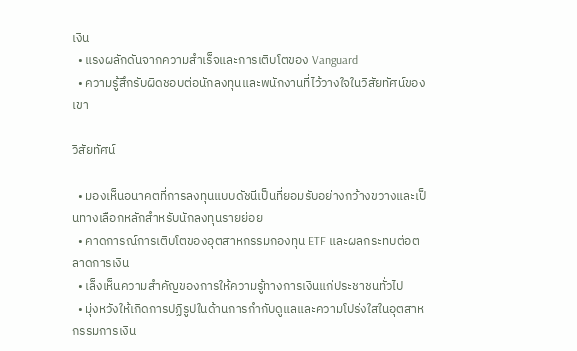เงิน
  • แรงผลักดันจากความสำเร็จและการเติบโตของ Vanguard
  • ความรู้สึกรับผิดชอบต่อนักลงทุนและพนักงานที่ไว้วางใจในวิสัยทัศน์ของเขา

วิสัยทัศน์

  • มองเห็นอนาคตที่การลงทุนแบบดัชนีเป็นที่ยอมรับอย่างกว้างขวางและเป็นทางเลือกหลักสำหรับนักลงทุนรายย่อย
  • คาดการณ์การเติบโตของอุตสาหกรรมกองทุน ETF และผลกระทบต่อตลาดการเงิน
  • เล็งเห็นความสำคัญของการให้ความรู้ทางการเงินแก่ประชาชนทั่วไป
  • มุ่งหวังให้เกิดการปฏิรูปในด้านการกำกับดูแลและความโปร่งใสในอุตสาหกรรมการเงิน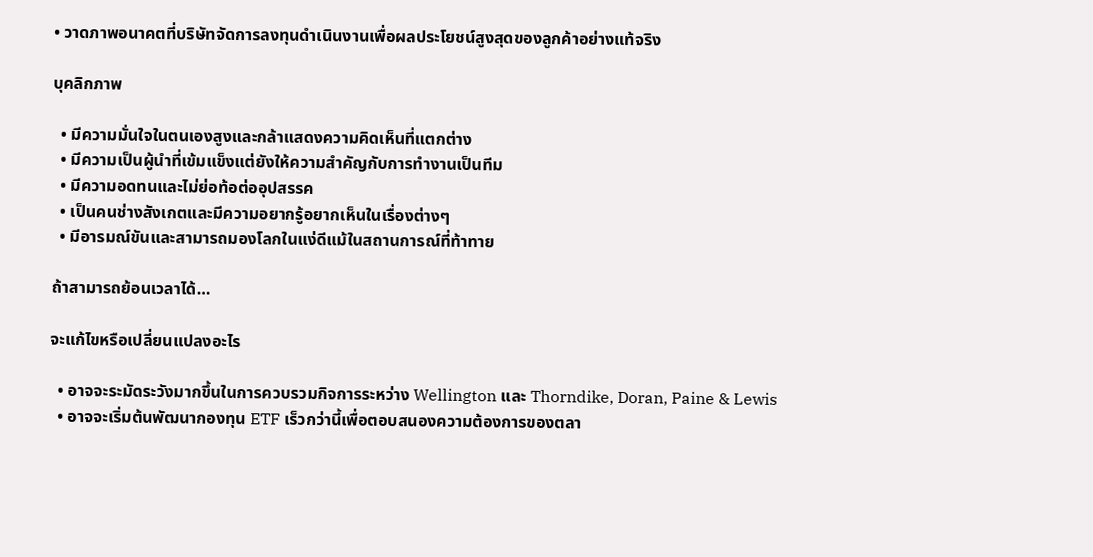• วาดภาพอนาคตที่บริษัทจัดการลงทุนดำเนินงานเพื่อผลประโยชน์สูงสุดของลูกค้าอย่างแท้จริง

บุคลิกภาพ

  • มีความมั่นใจในตนเองสูงและกล้าแสดงความคิดเห็นที่แตกต่าง
  • มีความเป็นผู้นำที่เข้มแข็งแต่ยังให้ความสำคัญกับการทำงานเป็นทีม
  • มีความอดทนและไม่ย่อท้อต่ออุปสรรค
  • เป็นคนช่างสังเกตและมีความอยากรู้อยากเห็นในเรื่องต่างๆ
  • มีอารมณ์ขันและสามารถมองโลกในแง่ดีแม้ในสถานการณ์ที่ท้าทาย

ถ้าสามารถย้อนเวลาได้…

จะแก้ไขหรือเปลี่ยนแปลงอะไร

  • อาจจะระมัดระวังมากขึ้นในการควบรวมกิจการระหว่าง Wellington และ Thorndike, Doran, Paine & Lewis
  • อาจจะเริ่มต้นพัฒนากองทุน ETF เร็วกว่านี้เพื่อตอบสนองความต้องการของตลา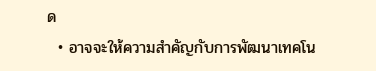ด
  • อาจจะให้ความสำคัญกับการพัฒนาเทคโน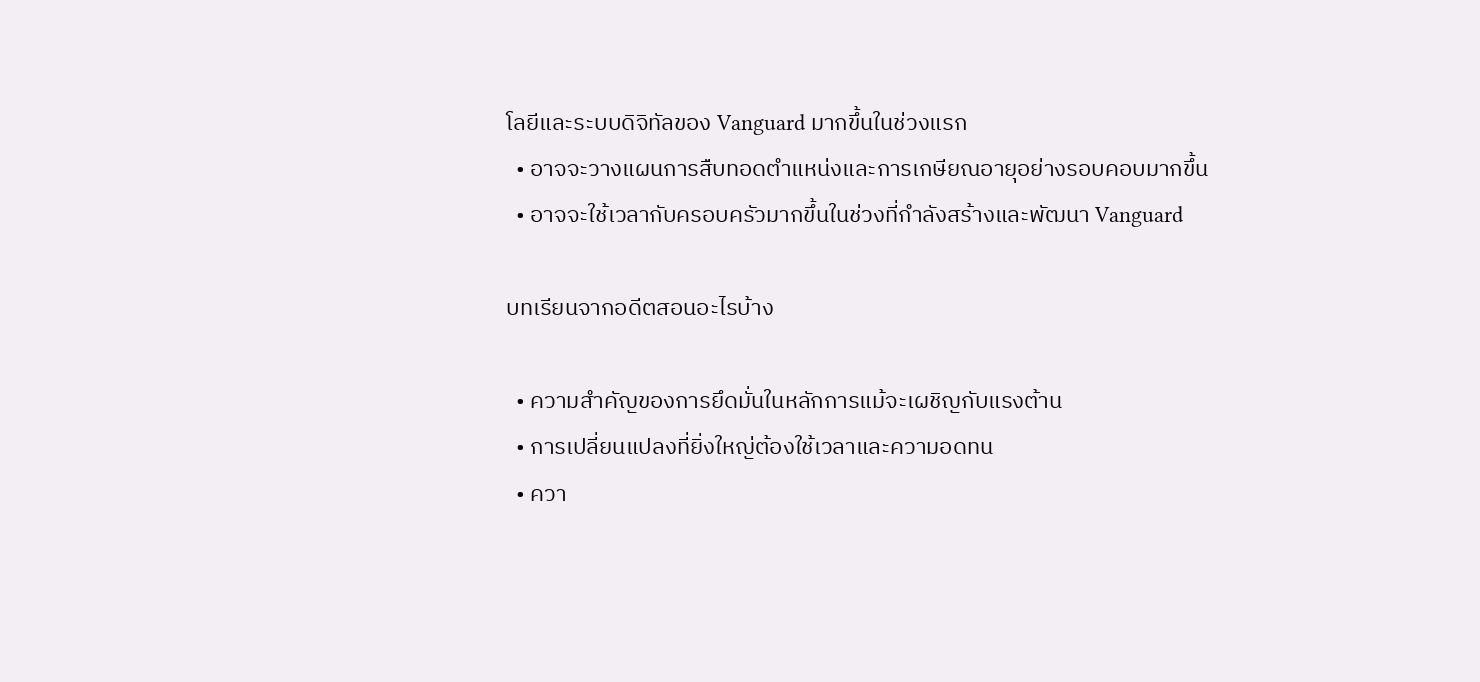โลยีและระบบดิจิทัลของ Vanguard มากขึ้นในช่วงแรก
  • อาจจะวางแผนการสืบทอดตำแหน่งและการเกษียณอายุอย่างรอบคอบมากขึ้น
  • อาจจะใช้เวลากับครอบครัวมากขึ้นในช่วงที่กำลังสร้างและพัฒนา Vanguard

บทเรียนจากอดีตสอนอะไรบ้าง

  • ความสำคัญของการยึดมั่นในหลักการแม้จะเผชิญกับแรงต้าน
  • การเปลี่ยนแปลงที่ยิ่งใหญ่ต้องใช้เวลาและความอดทน
  • ควา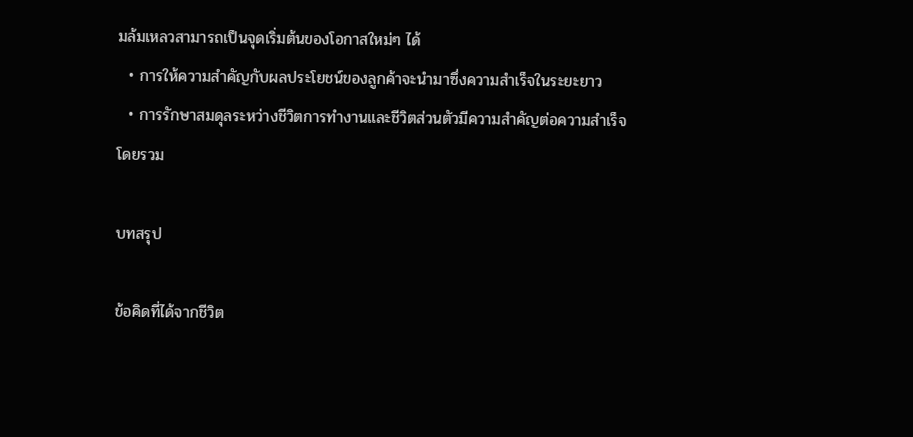มล้มเหลวสามารถเป็นจุดเริ่มต้นของโอกาสใหม่ๆ ได้
  • การให้ความสำคัญกับผลประโยชน์ของลูกค้าจะนำมาซึ่งความสำเร็จในระยะยาว
  • การรักษาสมดุลระหว่างชีวิตการทำงานและชีวิตส่วนตัวมีความสำคัญต่อความสำเร็จโดยรวม

บทสรุป

ข้อคิดที่ได้จากชีวิต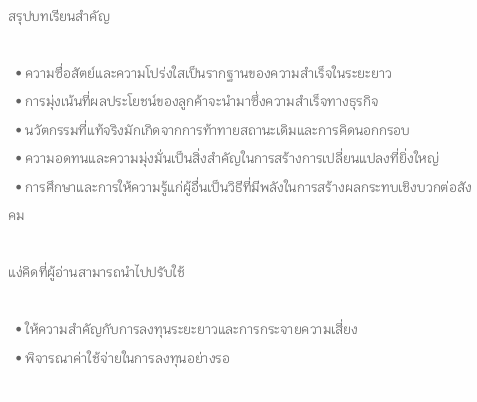สรุปบทเรียนสำคัญ

  • ความซื่อสัตย์และความโปร่งใสเป็นรากฐานของความสำเร็จในระยะยาว
  • การมุ่งเน้นที่ผลประโยชน์ของลูกค้าจะนำมาซึ่งความสำเร็จทางธุรกิจ
  • นวัตกรรมที่แท้จริงมักเกิดจากการท้าทายสถานะเดิมและการคิดนอกกรอบ
  • ความอดทนและความมุ่งมั่นเป็นสิ่งสำคัญในการสร้างการเปลี่ยนแปลงที่ยิ่งใหญ่
  • การศึกษาและการให้ความรู้แก่ผู้อื่นเป็นวิธีที่มีพลังในการสร้างผลกระทบเชิงบวกต่อสังคม

แง่คิดที่ผู้อ่านสามารถนำไปปรับใช้

  • ให้ความสำคัญกับการลงทุนระยะยาวและการกระจายความเสี่ยง
  • พิจารณาค่าใช้จ่ายในการลงทุนอย่างรอ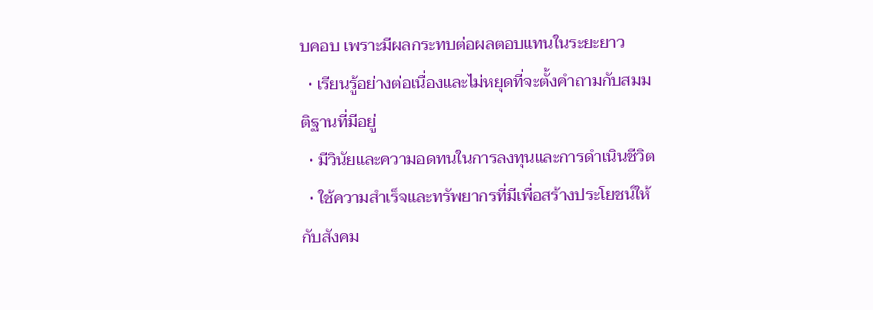บคอบ เพราะมีผลกระทบต่อผลตอบแทนในระยะยาว
  • เรียนรู้อย่างต่อเนื่องและไม่หยุดที่จะตั้งคำถามกับสมมติฐานที่มีอยู่
  • มีวินัยและความอดทนในการลงทุนและการดำเนินชีวิต
  • ใช้ความสำเร็จและทรัพยากรที่มีเพื่อสร้างประโยชน์ให้กับสังคม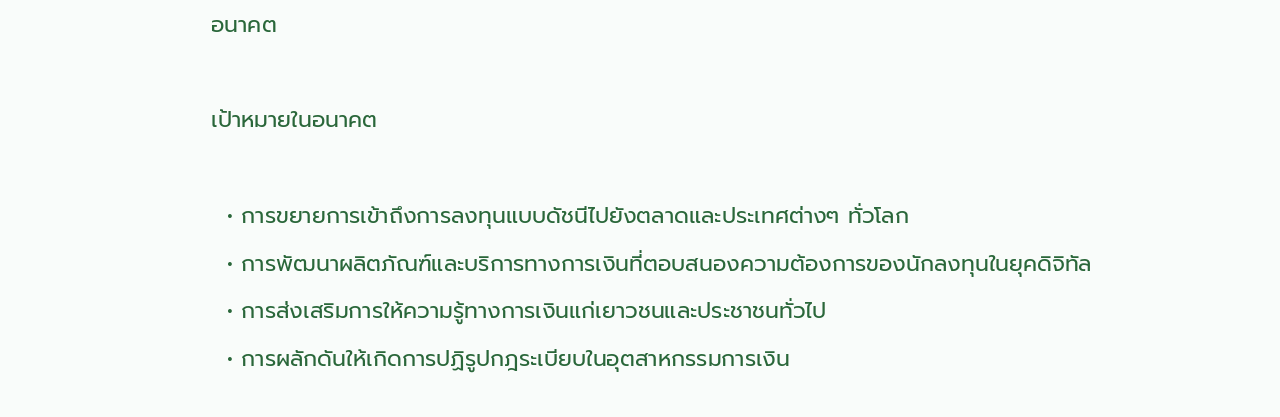อนาคต

เป้าหมายในอนาคต

  • การขยายการเข้าถึงการลงทุนแบบดัชนีไปยังตลาดและประเทศต่างๆ ทั่วโลก
  • การพัฒนาผลิตภัณฑ์และบริการทางการเงินที่ตอบสนองความต้องการของนักลงทุนในยุคดิจิทัล
  • การส่งเสริมการให้ความรู้ทางการเงินแก่เยาวชนและประชาชนทั่วไป
  • การผลักดันให้เกิดการปฏิรูปกฎระเบียบในอุตสาหกรรมการเงิน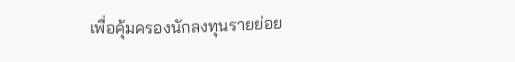เพื่อคุ้มครองนักลงทุนรายย่อย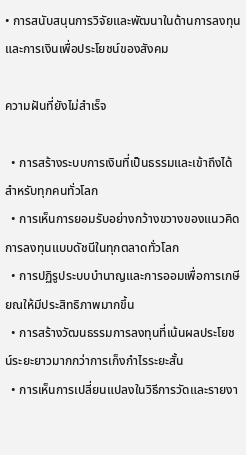• การสนับสนุนการวิจัยและพัฒนาในด้านการลงทุนและการเงินเพื่อประโยชน์ของสังคม

ความฝันที่ยังไม่สำเร็จ

  • การสร้างระบบการเงินที่เป็นธรรมและเข้าถึงได้สำหรับทุกคนทั่วโลก
  • การเห็นการยอมรับอย่างกว้างขวางของแนวคิดการลงทุนแบบดัชนีในทุกตลาดทั่วโลก
  • การปฏิรูประบบบำนาญและการออมเพื่อการเกษียณให้มีประสิทธิภาพมากขึ้น
  • การสร้างวัฒนธรรมการลงทุนที่เน้นผลประโยชน์ระยะยาวมากกว่าการเก็งกำไรระยะสั้น
  • การเห็นการเปลี่ยนแปลงในวิธีการวัดและรายงา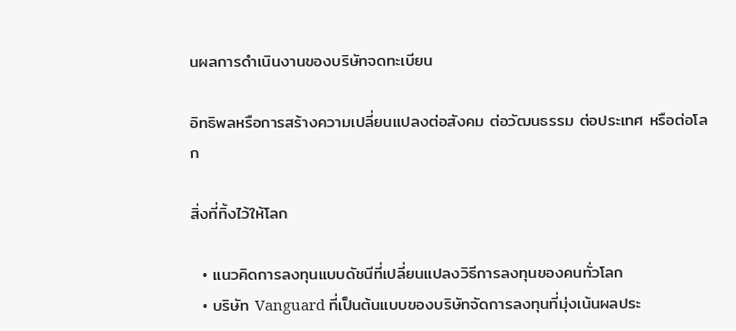นผลการดำเนินงานของบริษัทจดทะเบียน

อิทธิพลหรือการสร้างความเปลี่ยนแปลงต่อสังคม ต่อวัฒนธรรม ต่อประเทศ หรือต่อโลก

สิ่งที่ทิ้งไว้ให้โลก

  • แนวคิดการลงทุนแบบดัชนีที่เปลี่ยนแปลงวิธีการลงทุนของคนทั่วโลก
  • บริษัท Vanguard ที่เป็นต้นแบบของบริษัทจัดการลงทุนที่มุ่งเน้นผลประ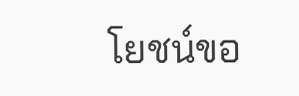โยชน์ขอ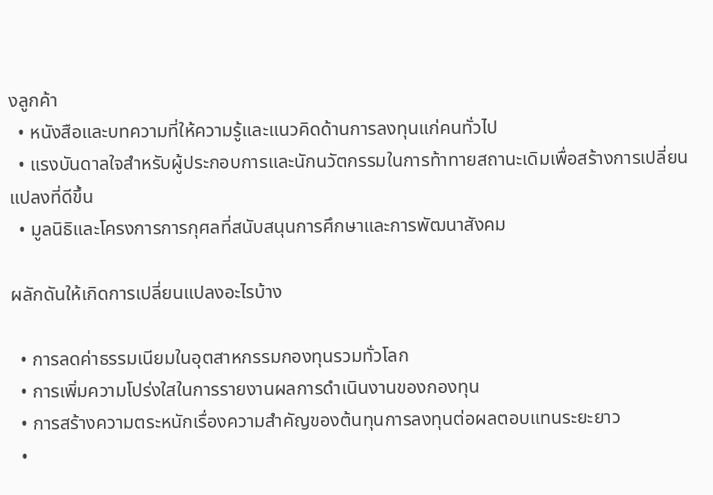งลูกค้า
  • หนังสือและบทความที่ให้ความรู้และแนวคิดด้านการลงทุนแก่คนทั่วไป
  • แรงบันดาลใจสำหรับผู้ประกอบการและนักนวัตกรรมในการท้าทายสถานะเดิมเพื่อสร้างการเปลี่ยนแปลงที่ดีขึ้น
  • มูลนิธิและโครงการการกุศลที่สนับสนุนการศึกษาและการพัฒนาสังคม

ผลักดันให้เกิดการเปลี่ยนแปลงอะไรบ้าง

  • การลดค่าธรรมเนียมในอุตสาหกรรมกองทุนรวมทั่วโลก
  • การเพิ่มความโปร่งใสในการรายงานผลการดำเนินงานของกองทุน
  • การสร้างความตระหนักเรื่องความสำคัญของต้นทุนการลงทุนต่อผลตอบแทนระยะยาว
  •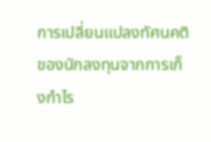การเปลี่ยนแปลงทัศนคติของนักลงทุนจากการเก็งกำไร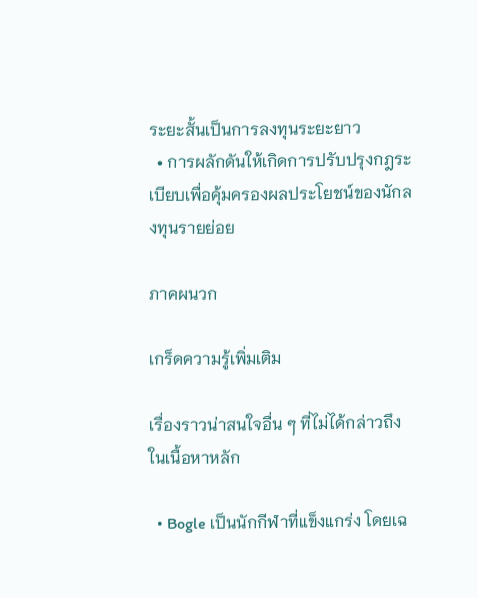ระยะสั้นเป็นการลงทุนระยะยาว
  • การผลักดันให้เกิดการปรับปรุงกฎระเบียบเพื่อคุ้มครองผลประโยชน์ของนักลงทุนรายย่อย

ภาคผนวก

เกร็ดความรู้เพิ่มเติม

เรื่องราวน่าสนใจอื่น ๆ ที่ไม่ได้กล่าวถึงในเนื้อหาหลัก

  • Bogle เป็นนักกีฬาที่แข็งแกร่ง โดยเฉ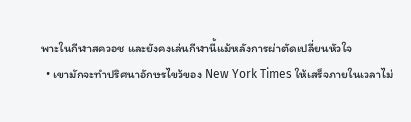พาะในกีฬาสควอช และยังคงเล่นกีฬานี้แม้หลังการผ่าตัดเปลี่ยนหัวใจ
  • เขามักจะทำปริศนาอักษรไขว้ของ New York Times ให้เสร็จภายในเวลาไม่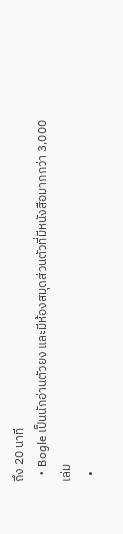ถึง 20 นาที
  • Bogle เป็นนักอ่านตัวยง และมีห้องสมุดส่วนตัวที่มีหนังสือมากกว่า 3,000 เล่ม
  •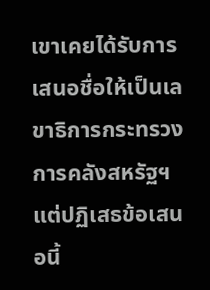เขาเคยได้รับการเสนอชื่อให้เป็นเลขาธิการกระทรวงการคลังสหรัฐฯ แต่ปฏิเสธข้อเสนอนี้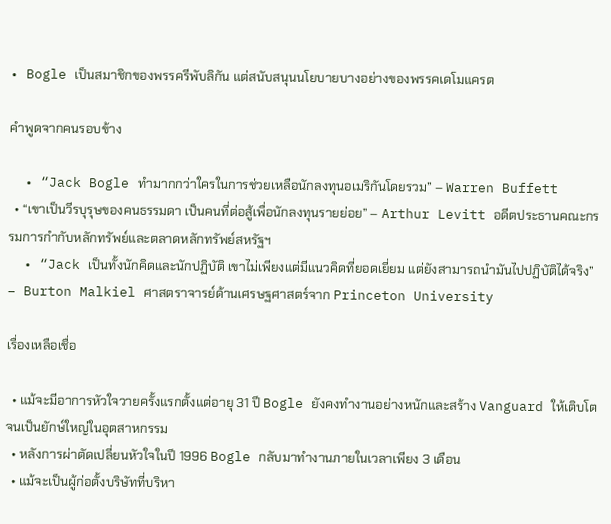• Bogle เป็นสมาชิกของพรรครีพับลิกัน แต่สนับสนุนนโยบายบางอย่างของพรรคเดโมแครต

คำพูดจากคนรอบข้าง

  • “Jack Bogle ทำมากกว่าใครในการช่วยเหลือนักลงทุนอเมริกันโดยรวม” – Warren Buffett
  • “เขาเป็นวีรบุรุษของคนธรรมดา เป็นคนที่ต่อสู้เพื่อนักลงทุนรายย่อย” – Arthur Levitt อดีตประธานคณะกรรมการกำกับหลักทรัพย์และตลาดหลักทรัพย์สหรัฐฯ
  • “Jack เป็นทั้งนักคิดและนักปฏิบัติ เขาไม่เพียงแต่มีแนวคิดที่ยอดเยี่ยม แต่ยังสามารถนำมันไปปฏิบัติได้จริง” – Burton Malkiel ศาสตราจารย์ด้านเศรษฐศาสตร์จาก Princeton University

เรื่องเหลือเชื่อ

  • แม้จะมีอาการหัวใจวายครั้งแรกตั้งแต่อายุ 31 ปี Bogle ยังคงทำงานอย่างหนักและสร้าง Vanguard ให้เติบโตจนเป็นยักษ์ใหญ่ในอุตสาหกรรม
  • หลังการผ่าตัดเปลี่ยนหัวใจในปี 1996 Bogle กลับมาทำงานภายในเวลาเพียง 3 เดือน
  • แม้จะเป็นผู้ก่อตั้งบริษัทที่บริหา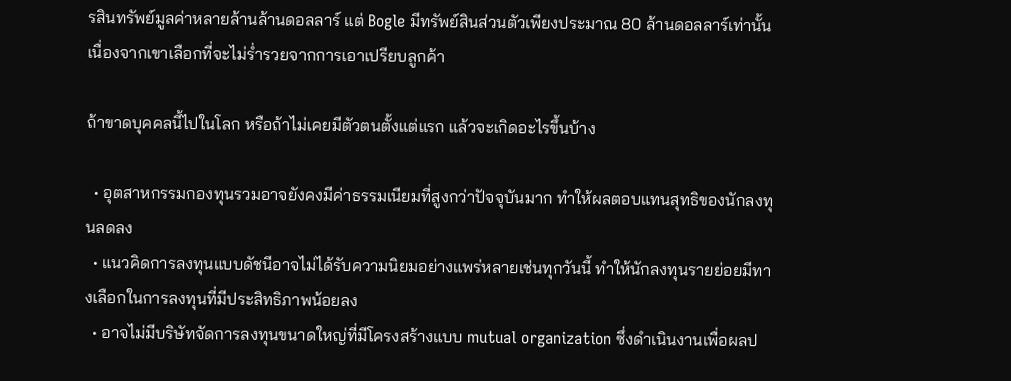รสินทรัพย์มูลค่าหลายล้านล้านดอลลาร์ แต่ Bogle มีทรัพย์สินส่วนตัวเพียงประมาณ 80 ล้านดอลลาร์เท่านั้น เนื่องจากเขาเลือกที่จะไม่ร่ำรวยจากการเอาเปรียบลูกค้า

ถ้าขาดบุคคลนี้ไปในโลก หรือถ้าไม่เคยมีตัวตนตั้งแต่แรก แล้วจะเกิดอะไรขึ้นบ้าง

  • อุตสาหกรรมกองทุนรวมอาจยังคงมีค่าธรรมเนียมที่สูงกว่าปัจจุบันมาก ทำให้ผลตอบแทนสุทธิของนักลงทุนลดลง
  • แนวคิดการลงทุนแบบดัชนีอาจไม่ได้รับความนิยมอย่างแพร่หลายเช่นทุกวันนี้ ทำให้นักลงทุนรายย่อยมีทางเลือกในการลงทุนที่มีประสิทธิภาพน้อยลง
  • อาจไม่มีบริษัทจัดการลงทุนขนาดใหญ่ที่มีโครงสร้างแบบ mutual organization ซึ่งดำเนินงานเพื่อผลป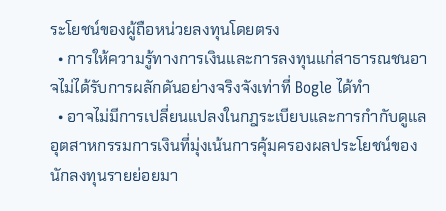ระโยชน์ของผู้ถือหน่วยลงทุนโดยตรง
  • การให้ความรู้ทางการเงินและการลงทุนแก่สาธารณชนอาจไม่ได้รับการผลักดันอย่างจริงจังเท่าที่ Bogle ได้ทำ
  • อาจไม่มีการเปลี่ยนแปลงในกฎระเบียบและการกำกับดูแลอุตสาหกรรมการเงินที่มุ่งเน้นการคุ้มครองผลประโยชน์ของนักลงทุนรายย่อยมา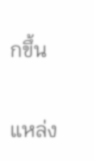กขึ้น

แหล่ง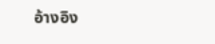อ้างอิง